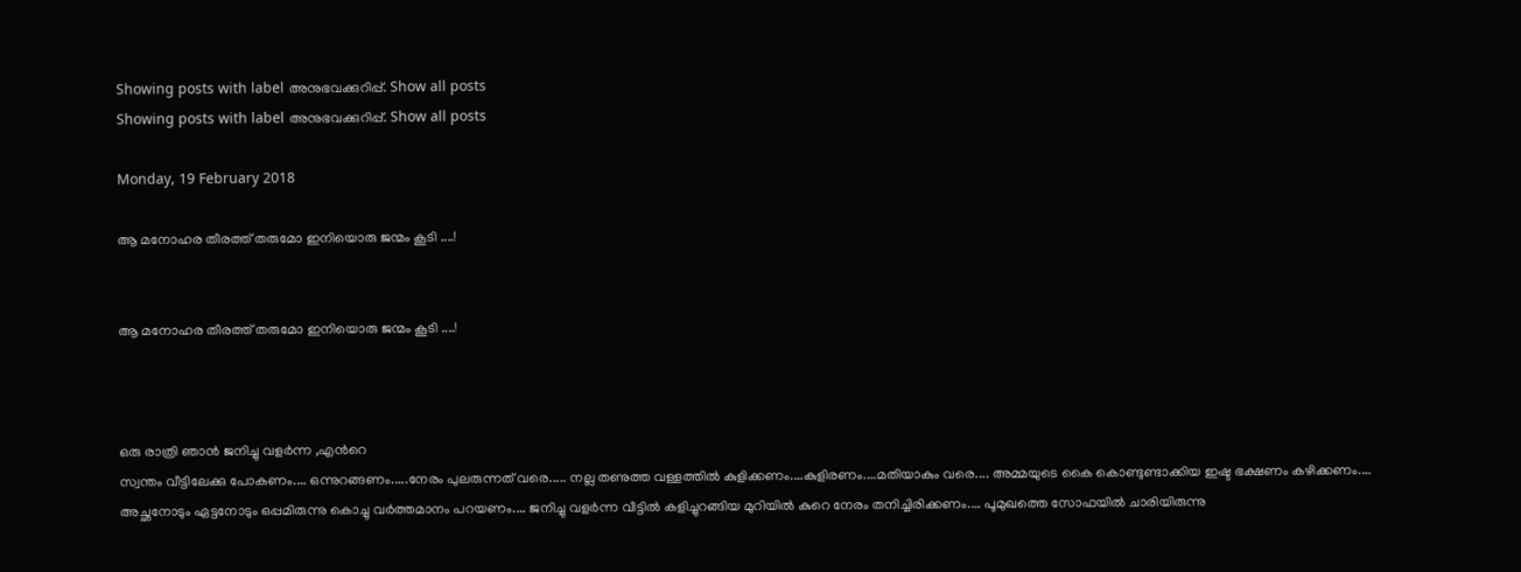Showing posts with label അനുഭവക്കുറിപ്പ്. Show all posts
Showing posts with label അനുഭവക്കുറിപ്പ്. Show all posts

Monday, 19 February 2018

ആ മനോഹര തീരത്ത് തരുമോ ഇനിയൊരു ജന്മം കൂടി ....!


ആ മനോഹര തീരത്ത് തരുമോ ഇനിയൊരു ജന്മം കൂടി ....!



ഒരു രാത്രി ഞാൻ ജനിച്ചു വളർന്ന ,എന്‍റെ
സ്വന്തം വീട്ടിലേക്കു പോകണം.... ഒന്നുറങ്ങണം.....നേരം പുലരുന്നത് വരെ..... നല്ല തണുത്ത വള്ളത്തിൽ കുളിക്കണം....കുളിരണം....മതിയാകും വരെ.... അമ്മയുടെ കൈ കൊണ്ടുണ്ടാക്കിയ ഇഷ്ട ഭക്ഷണം കഴിക്കണം.... അച്ഛനോടും ഏട്ടനോടും ഒപ്പമിരുന്നു കൊച്ചു വർത്തമാനം പറയണം.... ജനിച്ചു വളർന്ന വീട്ടിൽ കളിച്ചുറങ്ങിയ മുറിയിൽ കുറെ നേരം തനിച്ചിരിക്കണം.... പൂമുഖത്തെ സോഫയിൽ ചാരിയിരുന്നു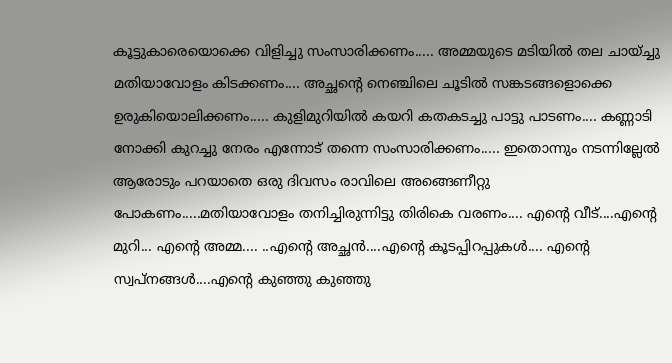കൂട്ടുകാരെയൊക്കെ വിളിച്ചു സംസാരിക്കണം..... അമ്മയുടെ മടിയിൽ തല ചായ്ച്ചു മതിയാവോളം കിടക്കണം.... അച്ഛന്റെ നെഞ്ചിലെ ചൂടിൽ സങ്കടങ്ങളൊക്കെ ഉരുകിയൊലിക്കണം..... കുളിമുറിയിൽ കയറി കതകടച്ചു പാട്ടു പാടണം.... കണ്ണാടി നോക്കി കുറച്ചു നേരം എന്നോട് തന്നെ സംസാരിക്കണം..... ഇതൊന്നും നടന്നില്ലേൽ ആരോടും പറയാതെ ഒരു ദിവസം രാവിലെ അങ്ങെണീറ്റു പോകണം.....മതിയാവോളം തനിച്ചിരുന്നിട്ടു തിരികെ വരണം.... എന്‍റെ വീട്....എന്‍റെ മുറി... എന്‍റെ അമ്മ.... ..എന്‍റെ അച്ഛൻ....എന്‍റെ കൂടപ്പിറപ്പുകൾ.... എന്‍റെ സ്വപ്‌നങ്ങൾ....എന്‍റെ കുഞ്ഞു കുഞ്ഞു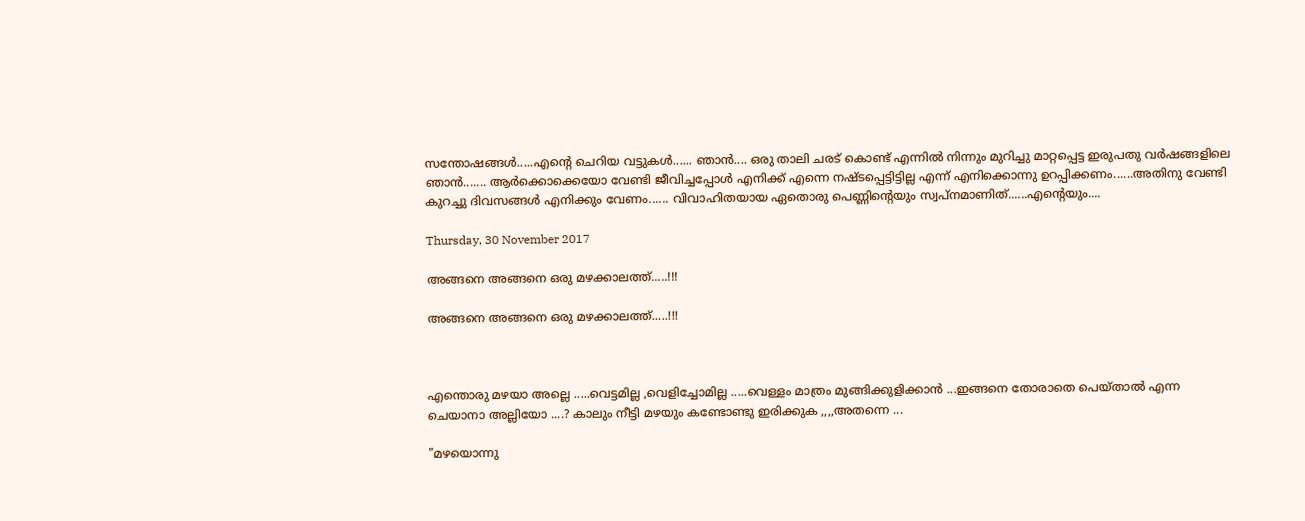സന്തോഷങ്ങൾ.....എന്‍റെ ചെറിയ വട്ടുകൾ...... ഞാൻ.... ഒരു താലി ചരട് കൊണ്ട് എന്നിൽ നിന്നും മുറിച്ചു മാറ്റപ്പെട്ട ഇരുപതു വർഷങ്ങളിലെ ഞാൻ....... ആർക്കൊക്കെയോ വേണ്ടി ജീവിച്ചപ്പോൾ എനിക്ക് എന്നെ നഷ്ടപ്പെട്ടിട്ടില്ല എന്ന് എനിക്കൊന്നു ഉറപ്പിക്കണം......അതിനു വേണ്ടി കുറച്ചു ദിവസങ്ങൾ എനിക്കും വേണം...... വിവാഹിതയായ ഏതൊരു പെണ്ണിന്റെയും സ്വപ്നമാണിത്......എന്റെയും....

Thursday, 30 November 2017

അങ്ങനെ അങ്ങനെ ഒരു മഴക്കാലത്ത്.....!!!

അങ്ങനെ അങ്ങനെ ഒരു മഴക്കാലത്ത്.....!!!



എന്തൊരു മഴയാ അല്ലെ .....വെട്ടമില്ല ,വെളിച്ചോമില്ല .....വെള്ളം മാത്രം മുങ്ങിക്കുളിക്കാൻ ...ഇങ്ങനെ തോരാതെ പെയ്താൽ എന്ന ചെയാനാ അല്ലിയോ ....? കാലും നീട്ടി മഴയും കണ്ടോണ്ടു ഇരിക്കുക ,,,,അതന്നെ ...

"മഴയൊന്നു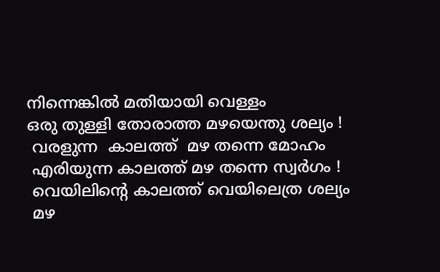നിന്നെങ്കിൽ മതിയായി വെള്ളം
ഒരു തുള്ളി തോരാത്ത മഴയെന്തു ശല്യം !
 വരളുന്ന  കാലത്ത്  മഴ തന്നെ മോഹം
 എരിയുന്ന കാലത്ത് മഴ തന്നെ സ്വർഗം !
 വെയിലിന്റെ കാലത്ത് വെയിലെത്ര ശല്യം
 മഴ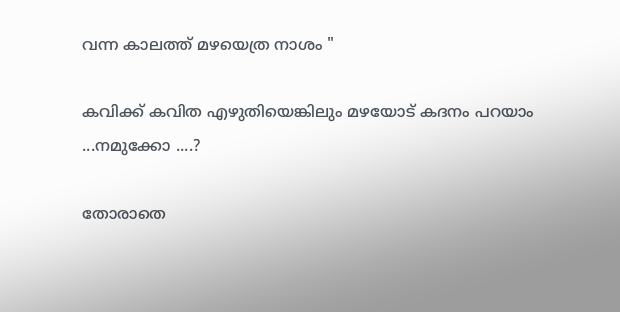വന്ന കാലത്ത് മഴയെത്ര നാശം "

കവിക്ക് കവിത എഴുതിയെങ്കിലും മഴയോട് കദനം പറയാം ...നമുക്കോ ....?

തോരാതെ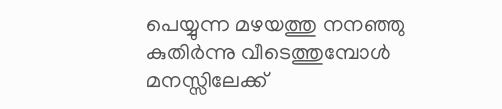പെയ്യുന്ന മഴയത്തു നനഞ്ഞു കുതിർന്നു വീടെത്തുമ്പോൾ മനസ്സിലേക്ക്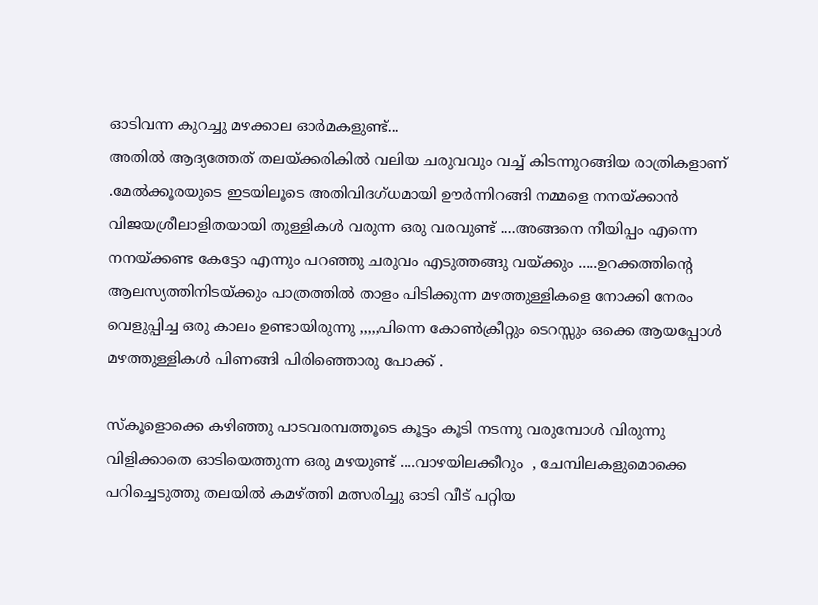ഓടിവന്ന കുറച്ചു മഴക്കാല ഓർമകളുണ്ട്...
അതിൽ ആദ്യത്തേത് തലയ്ക്കരികിൽ വലിയ ചരുവവും വച്ച് കിടന്നുറങ്ങിയ രാത്രികളാണ് .മേൽക്കൂരയുടെ ഇടയിലൂടെ അതിവിദഗ്ധമായി ഊർന്നിറങ്ങി നമ്മളെ നനയ്ക്കാൻ വിജയശ്രീലാളിതയായി തുള്ളികൾ വരുന്ന ഒരു വരവുണ്ട് ....അങ്ങനെ നീയിപ്പം എന്നെ നനയ്ക്കണ്ട കേട്ടോ എന്നും പറഞ്ഞു ചരുവം എടുത്തങ്ങു വയ്ക്കും .....ഉറക്കത്തിന്റെ ആലസ്യത്തിനിടയ്ക്കും പാത്രത്തിൽ താളം പിടിക്കുന്ന മഴത്തുള്ളികളെ നോക്കി നേരം വെളുപ്പിച്ച ഒരു കാലം ഉണ്ടായിരുന്നു ,,,,,പിന്നെ കോൺക്രീറ്റും ടെറസ്സും ഒക്കെ ആയപ്പോൾ മഴത്തുള്ളികൾ പിണങ്ങി പിരിഞ്ഞൊരു പോക്ക് .

സ്കൂളൊക്കെ കഴിഞ്ഞു പാടവരമ്പത്തൂടെ കൂട്ടം കൂടി നടന്നു വരുമ്പോൾ വിരുന്നു വിളിക്കാതെ ഓടിയെത്തുന്ന ഒരു മഴയുണ്ട് ....വാഴയിലക്കീറും  , ചേമ്പിലകളുമൊക്കെ പറിച്ചെടുത്തു തലയിൽ കമഴ്ത്തി മത്സരിച്ചു ഓടി വീട് പറ്റിയ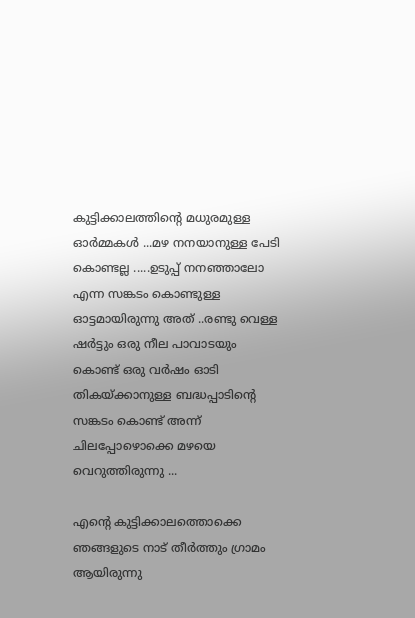കുട്ടിക്കാലത്തിന്റെ മധുരമുള്ള ഓർമ്മകൾ ...മഴ നനയാനുള്ള പേടി കൊണ്ടല്ല .....ഉടുപ്പ് നനഞ്ഞാലോ എന്ന സങ്കടം കൊണ്ടുള്ള ഓട്ടമായിരുന്നു അത് ..രണ്ടു വെള്ള ഷർട്ടും ഒരു നീല പാവാടയും കൊണ്ട് ഒരു വർഷം ഓടി തികയ്ക്കാനുള്ള ബദ്ധപ്പാടിന്റെ സങ്കടം കൊണ്ട് അന്ന് ചിലപ്പോഴൊക്കെ മഴയെ വെറുത്തിരുന്നു ...

എന്റെ കുട്ടിക്കാലത്തൊക്കെ ഞങ്ങളുടെ നാട് തീർത്തും ഗ്രാമം ആയിരുന്നു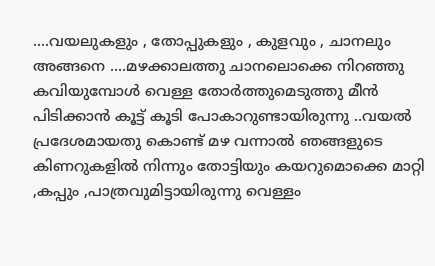....വയലുകളും , തോപ്പുകളും , കുളവും , ചാനലും അങ്ങനെ ....മഴക്കാലത്തു ചാനലൊക്കെ നിറഞ്ഞു കവിയുമ്പോൾ വെള്ള തോർത്തുമെടുത്തു മീൻ പിടിക്കാൻ കൂട്ട് കൂടി പോകാറുണ്ടായിരുന്നു ..വയൽ പ്രദേശമായതു കൊണ്ട് മഴ വന്നാൽ ഞങ്ങളുടെ കിണറുകളിൽ നിന്നും തോട്ടിയും കയറുമൊക്കെ മാറ്റി ,കപ്പും ,പാത്രവുമിട്ടായിരുന്നു വെള്ളം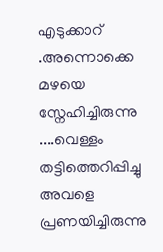എടുക്കാറ് .അന്നൊക്കെ മഴയെ സ്നേഹിച്ചിരുന്നു ....വെള്ളം തട്ടിത്തെറിപ്പിച്ചു അവളെ പ്രണയിച്ചിരുന്നു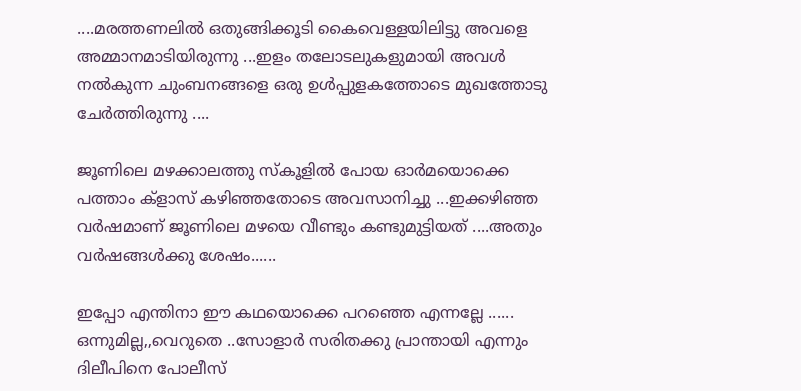....മരത്തണലിൽ ഒതുങ്ങിക്കൂടി കൈവെള്ളയിലിട്ടു അവളെ അമ്മാനമാടിയിരുന്നു ...ഇളം തലോടലുകളുമായി അവൾ നൽകുന്ന ചുംബനങ്ങളെ ഒരു ഉൾപ്പുളകത്തോടെ മുഖത്തോടു ചേർത്തിരുന്നു ....

ജൂണിലെ മഴക്കാലത്തു സ്കൂളിൽ പോയ ഓർമയൊക്കെ പത്താം ക്‌ളാസ് കഴിഞ്ഞതോടെ അവസാനിച്ചു ...ഇക്കഴിഞ്ഞ വർഷമാണ് ജൂണിലെ മഴയെ വീണ്ടും കണ്ടുമുട്ടിയത് ....അതും വർഷങ്ങൾക്കു ശേഷം......

ഇപ്പോ എന്തിനാ ഈ കഥയൊക്കെ പറഞ്ഞെ എന്നല്ലേ ...... ഒന്നുമില്ല,,വെറുതെ ..സോളാർ സരിതക്കു പ്രാന്തായി എന്നും ദിലീപിനെ പോലീസ്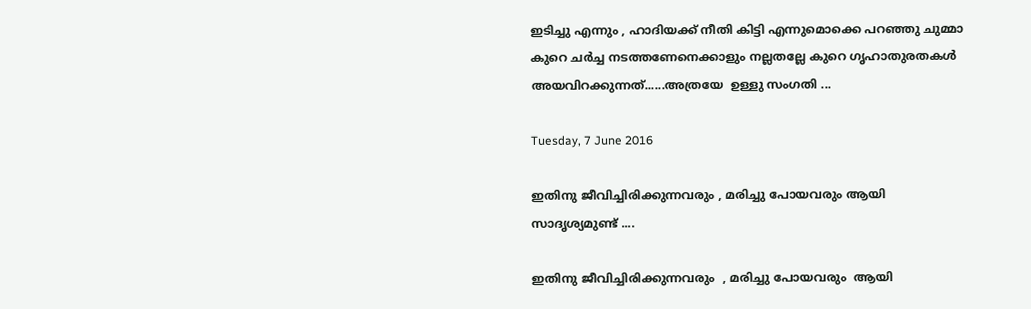ഇടിച്ചു എന്നും , ഹാദിയക്ക് നീതി കിട്ടി എന്നുമൊക്കെ പറഞ്ഞു ചുമ്മാ കുറെ ചർച്ച നടത്തണേനെക്കാളും നല്ലതല്ലേ കുറെ ഗൃഹാതുരതകൾ അയവിറക്കുന്നത്......അത്രയേ  ഉള്ളു സംഗതി ...

Tuesday, 7 June 2016

ഇതിനു ജീവിച്ചിരിക്കുന്നവരും , മരിച്ചു പോയവരും ആയി സാദൃശ്യമുണ്ട് ....

ഇതിനു ജീവിച്ചിരിക്കുന്നവരും  , മരിച്ചു പോയവരും  ആയി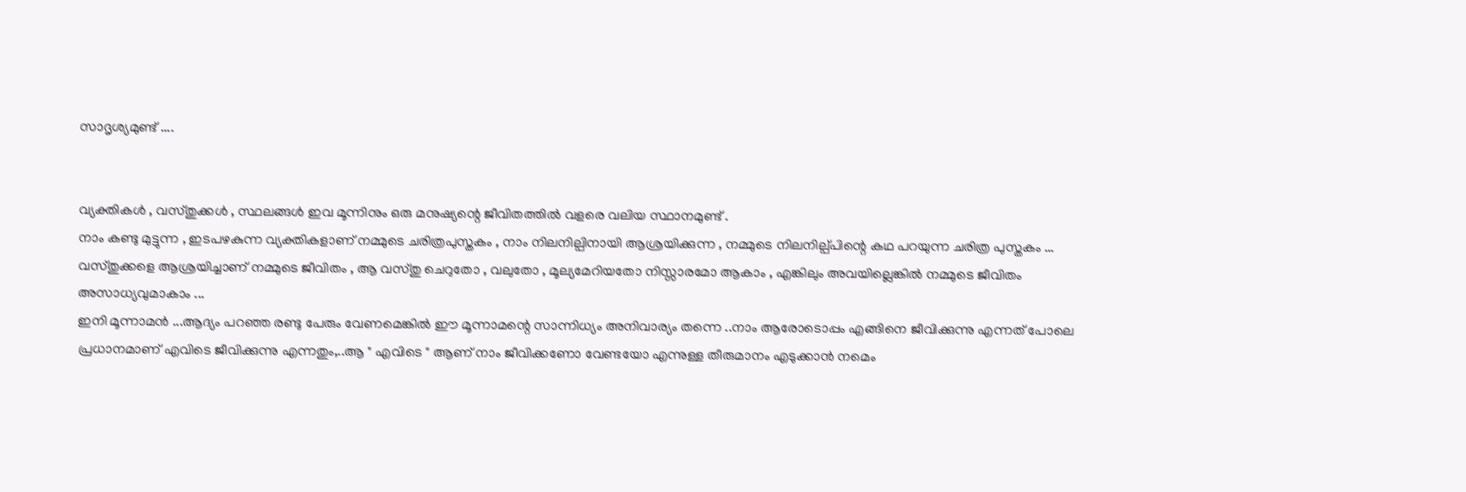സാദൃശ്യമുണ്ട് ....


വ്യക്തികൾ , വസ്തുക്കൾ , സ്ഥലങ്ങൾ ഇവ മൂന്നിനും ഒരു മനുഷ്യന്റെ ജീവിതത്തിൽ വളരെ വലിയ സ്ഥാനമുണ്ട് .
നാം കണ്ടു മുട്ടുന്ന , ഇടപഴകുന്ന വ്യക്തികളാണ് നമ്മുടെ ചരിത്രപുസ്തകം , നാം നിലനില്പിനായി ആശ്രയിക്കുന്ന , നമ്മുടെ നിലനില്പ്പിന്റെ കഥ പറയുന്ന ചരിത്ര പുസ്തകം ...
വസ്തുക്കളെ ആശ്രയിച്ചാണ്‌ നമ്മുടെ ജീവിതം , ആ വസ്തു ചെറുതോ , വലുതോ , മൂല്യമേറിയതോ നിസ്സാരമോ ആകാം , എങ്കിലും അവയില്ലെങ്കിൽ നമ്മുടെ ജീവിതം അസാധ്യവുമാകാം ...
ഇനി മൂന്നാമൻ ...ആദ്യം പറഞ്ഞ രണ്ടു പേരും വേണമെങ്കിൽ ഈ മൂന്നാമന്റെ സാന്നിധ്യം അനിവാര്യം തന്നെ ..നാം ആരോടൊപ്പം എങ്ങിനെ ജീവിക്കുന്നു എന്നത് പോലെ പ്രധാനമാണ് എവിടെ ജീവിക്കുന്നു എന്നതും,..ആ " എവിടെ " ആണ് നാം ജീവിക്കണോ വേണ്ടയോ എന്നുള്ള തീരുമാനം എടുക്കാൻ നമെം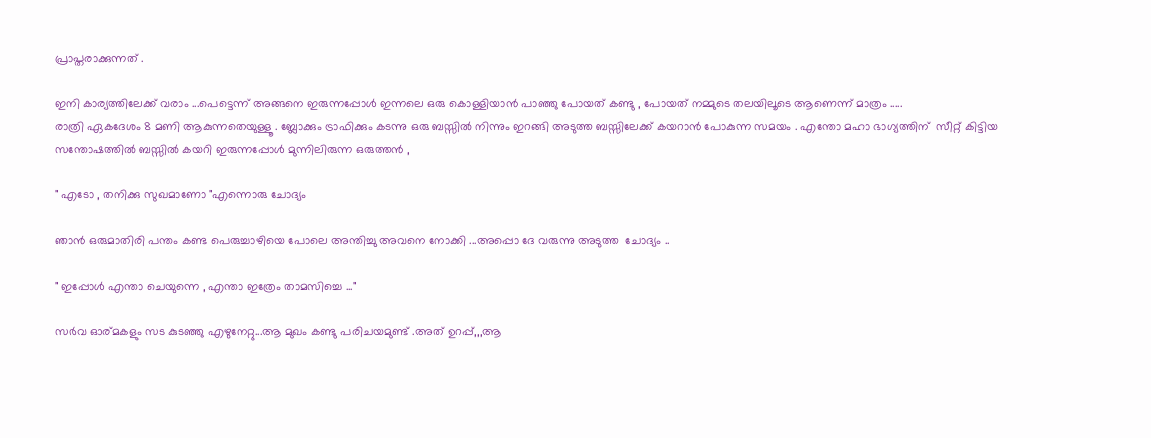പ്രാപ്തരാക്കുന്നത്‌ .

ഇനി കാര്യത്തിലേക്ക് വരാം ...പെട്ടെന്ന് അങ്ങനെ ഇരുന്നപ്പോൾ ഇന്നലെ ഒരു കൊള്ളിയാൻ പാഞ്ഞു പോയത് കണ്ടു , പോയത് നമ്മുടെ തലയിലൂടെ ആണെന്ന് മാത്രം .....
രാത്രി ഏകദേശം 8 മണി ആകുന്നതെയുള്ളൂ . ബ്ലോക്കും ട്രാഫിക്കും കടന്നു ഒരു ബസ്സിൽ നിന്നും ഇറങ്ങി അടുത്ത ബസ്സിലേക്ക് കയറാൻ പോകുന്ന സമയം . എന്തോ മഹാ ഭാഗ്യത്തിന്  സീറ്റ്‌ കിട്ടിയ സന്തോഷത്തിൽ ബസ്സിൽ കയറി ഇരുന്നപ്പോൾ മുന്നിലിരുന്ന ഒരുത്തൻ ,

" എടോ , തനിക്കു സുഖമാണോ "എന്നൊരു ചോദ്യം

ഞാൻ ഒരുമാതിരി പന്തം കണ്ട പെരുച്ചാഴിയെ പോലെ അന്തിച്ചു അവനെ നോക്കി ...അപ്പൊ ദേ വരുന്നു അടുത്ത  ചോദ്യം ..

" ഇപ്പോൾ എന്താ ചെയുന്നെ , എന്താ ഇത്രേം താമസിച്ചെ ..."

സർവ ഓര്മകളും സട കുടഞ്ഞു എഴുനേറ്റു...ആ മുഖം കണ്ടു പരിചയമുണ്ട് .അത് ഉറപ്പ്,,,ആ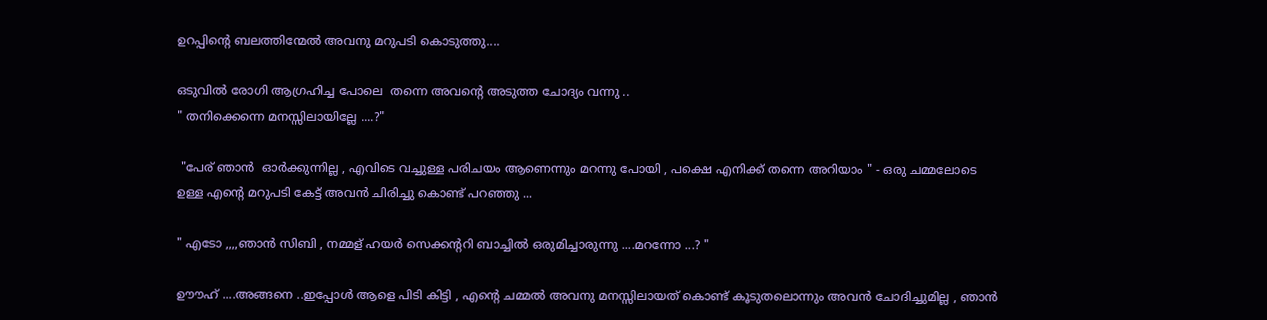ഉറപ്പിന്റെ ബലത്തിന്മേൽ അവനു മറുപടി കൊടുത്തു....

ഒടുവിൽ രോഗി ആഗ്രഹിച്ച പോലെ  തന്നെ അവന്റെ അടുത്ത ചോദ്യം വന്നു ..
" തനിക്കെന്നെ മനസ്സിലായില്ലേ ....?"

 "പേര് ഞാൻ  ഓർക്കുന്നില്ല , എവിടെ വച്ചുള്ള പരിചയം ആണെന്നും മറന്നു പോയി , പക്ഷെ എനിക്ക് തന്നെ അറിയാം " - ഒരു ചമ്മലോടെ ഉള്ള എന്റെ മറുപടി കേട്ട് അവൻ ചിരിച്ചു കൊണ്ട് പറഞ്ഞു ...

" എടോ ,,,,ഞാൻ സിബി , നമ്മള് ഹയർ സെക്കന്ററി ബാച്ചിൽ ഒരുമിച്ചാരുന്നു ....മറന്നോ ...? "

ഊൗഹ് ....അങ്ങനെ ..ഇപ്പോൾ ആളെ പിടി കിട്ടി , എന്റെ ചമ്മൽ അവനു മനസ്സിലായത്‌ കൊണ്ട് കൂടുതലൊന്നും അവൻ ചോദിച്ചുമില്ല , ഞാൻ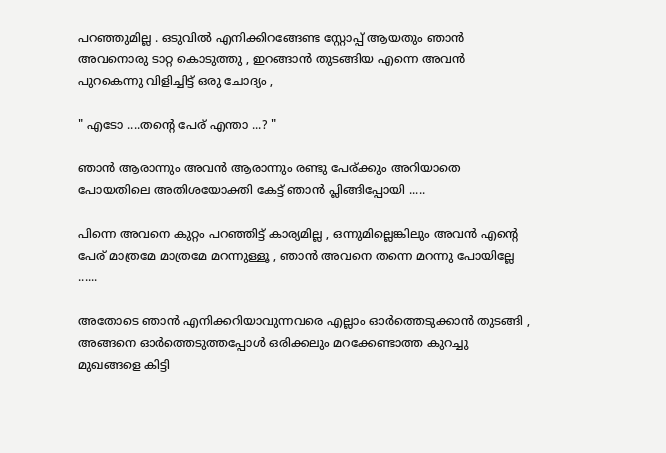പറഞ്ഞുമില്ല . ഒടുവിൽ എനിക്കിറങ്ങേണ്ട സ്റ്റോപ്പ്‌ ആയതും ഞാൻ അവനൊരു ടാറ്റ കൊടുത്തു , ഇറങ്ങാൻ തുടങ്ങിയ എന്നെ അവൻ പുറകെന്നു വിളിച്ചിട്ട് ഒരു ചോദ്യം ,

" എടോ ....തന്റെ പേര് എന്താ ...? "

ഞാൻ ആരാന്നും അവൻ ആരാന്നും രണ്ടു പേര്ക്കും അറിയാതെ പോയതിലെ അതിശയോക്തി കേട്ട് ഞാൻ പ്ലിങ്ങിപ്പോയി .....

പിന്നെ അവനെ കുറ്റം പറഞ്ഞിട്ട് കാര്യമില്ല , ഒന്നുമില്ലെങ്കിലും അവൻ എന്റെ പേര് മാത്രമേ മാത്രമേ മറന്നുള്ളൂ , ഞാൻ അവനെ തന്നെ മറന്നു പോയില്ലേ ......

അതോടെ ഞാൻ എനിക്കറിയാവുന്നവരെ എല്ലാം ഓർത്തെടുക്കാൻ തുടങ്ങി , അങ്ങനെ ഓർത്തെടുത്തപ്പോൾ ഒരിക്കലും മറക്കേണ്ടാത്ത കുറച്ചു മുഖങ്ങളെ കിട്ടി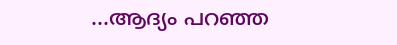...ആദ്യം പറഞ്ഞ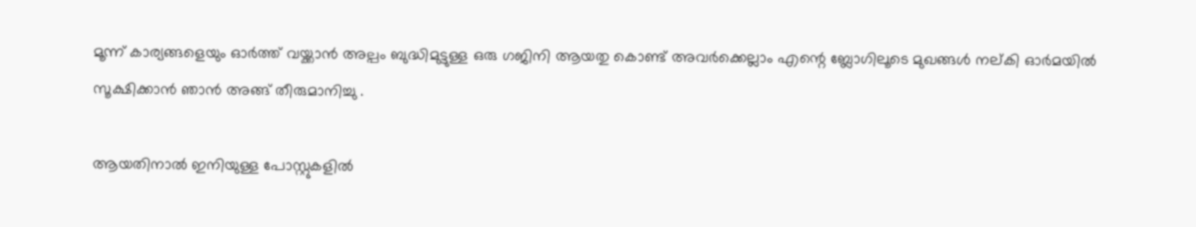മൂന്ന് കാര്യങ്ങളെയും ഓർത്ത്‌ വയ്ക്കാൻ അല്പം ബുദ്ധിമുട്ടുള്ള ഒരു ഗജിനി ആയതു കൊണ്ട് അവർക്കെല്ലാം എന്റെ ബ്ലോഗിലൂടെ മുഖങ്ങൾ നല്കി ഓർമയിൽ സൂക്ഷിക്കാൻ ഞാൻ അങ്ങ് തീരുമാനിച്ചു .

ആയതിനാൽ ഇനിയുള്ള പോസ്റ്റുകളിൽ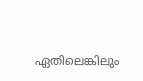ഏതിലെങ്കിലും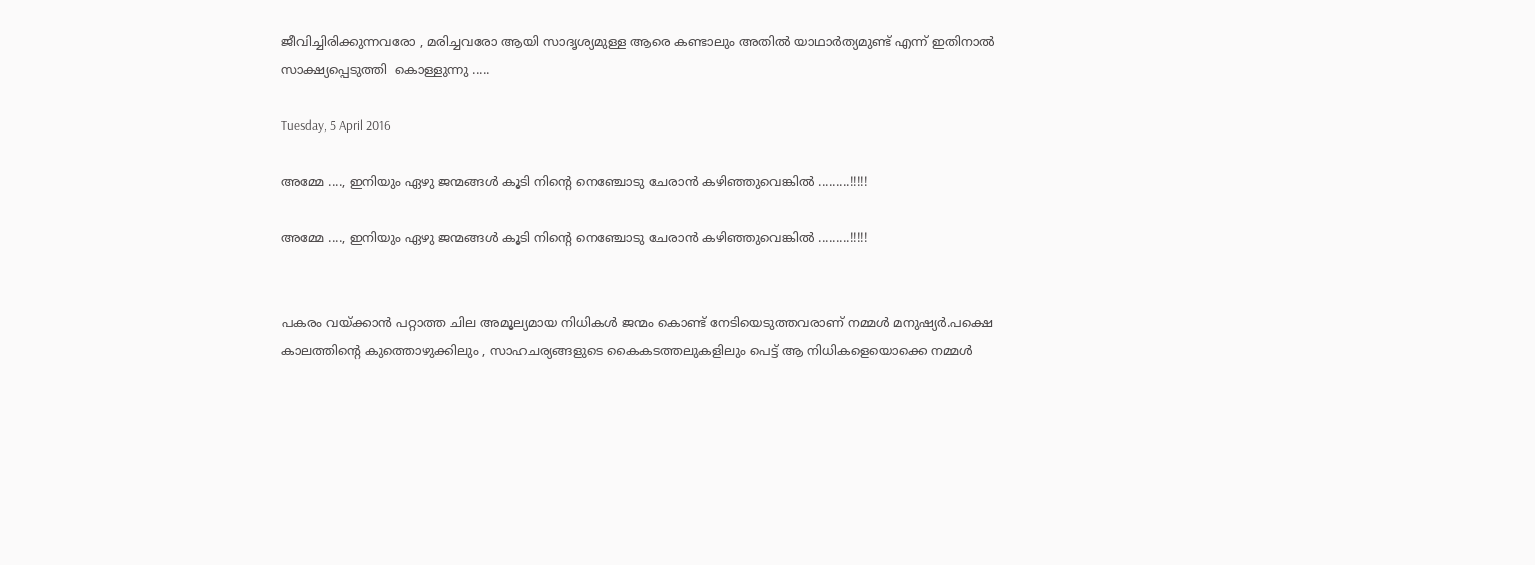ജീവിച്ചിരിക്കുന്നവരോ , മരിച്ചവരോ ആയി സാദൃശ്യമുള്ള ആരെ കണ്ടാലും അതിൽ യാഥാർത്യമുണ്ട് എന്ന് ഇതിനാൽ സാക്ഷ്യപ്പെടുത്തി  കൊള്ളുന്നു .....

Tuesday, 5 April 2016

അമ്മേ ...., ഇനിയും ഏഴു ജന്മങ്ങൾ കൂടി നിന്റെ നെഞ്ചോടു ചേരാൻ കഴിഞ്ഞുവെങ്കിൽ .........!!!!!

അമ്മേ ...., ഇനിയും ഏഴു ജന്മങ്ങൾ കൂടി നിന്റെ നെഞ്ചോടു ചേരാൻ കഴിഞ്ഞുവെങ്കിൽ .........!!!!!


പകരം വയ്ക്കാൻ പറ്റാത്ത ചില അമൂല്യമായ നിധികൾ ജന്മം കൊണ്ട് നേടിയെടുത്തവരാണ് നമ്മൾ മനുഷ്യർ.പക്ഷെ കാലത്തിന്റെ കുത്തൊഴുക്കിലും , സാഹചര്യങ്ങളുടെ കൈകടത്തലുകളിലും പെട്ട് ആ നിധികളെയൊക്കെ നമ്മൾ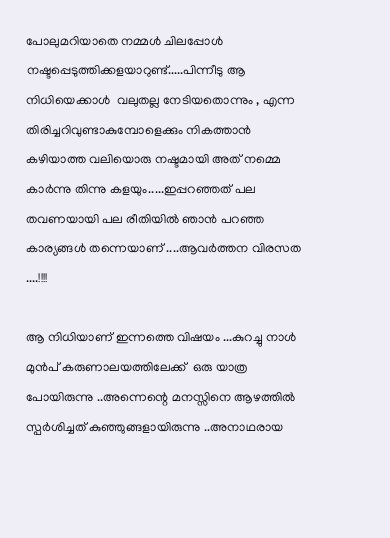പോലുമറിയാതെ നമ്മൾ ചിലപ്പോൾ നഷ്ടപ്പെടുത്തിക്കളയാറുണ്ട്.....പിന്നീടു ആ നിധിയെക്കാൾ  വലുതല്ല നേടിയതൊന്നും , എന്ന തിരിച്ചറിവുണ്ടാകുമ്പോളെക്കും നികത്താൻ കഴിയാത്ത വലിയൊരു നഷ്ടമായി അത് നമ്മെ കാർന്നു തിന്നു കളയും.....ഇപ്പറഞ്ഞത്‌ പല തവണയായി പല രീതിയിൽ ഞാൻ പറഞ്ഞ കാര്യങ്ങൾ തന്നെയാണ് ....ആവർത്തന വിരസത ....!!!!

ആ നിധിയാണ്‌ ഇന്നത്തെ വിഷയം ...കുറച്ചു നാൾ മുൻപ് കരുണാലയത്തിലേക്ക്  ഒരു യാത്ര പോയിരുന്നു ..അന്നെന്റെ മനസ്സിനെ ആഴത്തിൽ സ്പർശിച്ചത് കുഞ്ഞുങ്ങളായിരുന്നു ..അനാഥരായ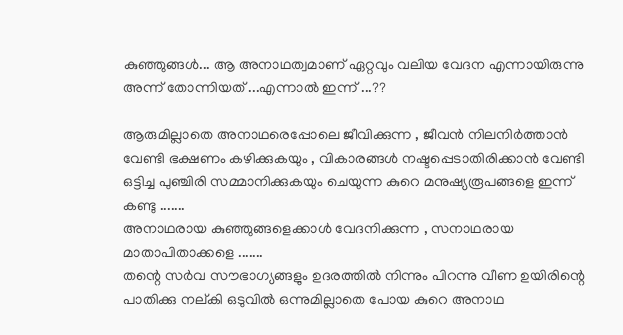കുഞ്ഞുങ്ങൾ... ആ അനാഥത്വമാണ് ഏറ്റവും വലിയ വേദന എന്നായിരുന്നു അന്ന് തോന്നിയത് ...എന്നാൽ ഇന്ന് ...??

ആരുമില്ലാതെ അനാഥരെപ്പോലെ ജീവിക്കുന്ന , ജീവൻ നിലനിർത്താൻ വേണ്ടി ഭക്ഷണം കഴിക്കുകയും , വികാരങ്ങൾ നഷ്ടപ്പെടാതിരിക്കാൻ വേണ്ടി ഒട്ടിച്ച പുഞ്ചിരി സമ്മാനിക്കുകയും ചെയുന്ന കുറെ മനുഷ്യരൂപങ്ങളെ ഇന്ന് കണ്ടു .......
അനാഥരായ കുഞ്ഞുങ്ങളെക്കാൾ വേദനിക്കുന്ന , സനാഥരായ മാതാപിതാക്കളെ .......
തന്റെ സർവ സൗഭാഗ്യങ്ങളും ഉദരത്തിൽ നിന്നും പിറന്നു വീണ ഉയിരിന്റെ പാതിക്കു നല്കി ഒടുവിൽ ഒന്നുമില്ലാതെ പോയ കുറെ അനാഥ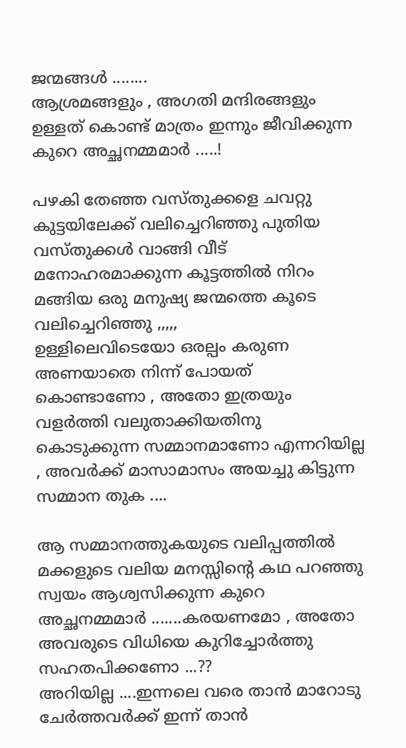ജന്മങ്ങൾ ........
ആശ്രമങ്ങളും , അഗതി മന്ദിരങ്ങളും ഉള്ളത് കൊണ്ട് മാത്രം ഇന്നും ജീവിക്കുന്ന കുറെ അച്ഛനമ്മമാർ .....!

പഴകി തേഞ്ഞ വസ്തുക്കളെ ചവറ്റു കുട്ടയിലേക്ക് വലിച്ചെറിഞ്ഞു പുതിയ വസ്തുക്കൾ വാങ്ങി വീട് മനോഹരമാക്കുന്ന കൂട്ടത്തിൽ നിറം മങ്ങിയ ഒരു മനുഷ്യ ജന്മത്തെ കൂടെ വലിച്ചെറിഞ്ഞു ,,,,,
ഉള്ളിലെവിടെയോ ഒരല്പം കരുണ അണയാതെ നിന്ന് പോയത് കൊണ്ടാണോ , അതോ ഇത്രയും വളർത്തി വലുതാക്കിയതിനു കൊടുക്കുന്ന സമ്മാനമാണോ എന്നറിയില്ല , അവർക്ക് മാസാമാസം അയച്ചു കിട്ടുന്ന സമ്മാന തുക ....

ആ സമ്മാനത്തുകയുടെ വലിപ്പത്തിൽ മക്കളുടെ വലിയ മനസ്സിന്റെ കഥ പറഞ്ഞു സ്വയം ആശ്വസിക്കുന്ന കുറെ അച്ഛനമ്മമാർ .......കരയണമോ , അതോ അവരുടെ വിധിയെ കുറിച്ചോർത്തു സഹതപിക്കണോ ...??
അറിയില്ല ....ഇന്നലെ വരെ താൻ മാറോടു ചേർത്തവർക്ക് ഇന്ന് താൻ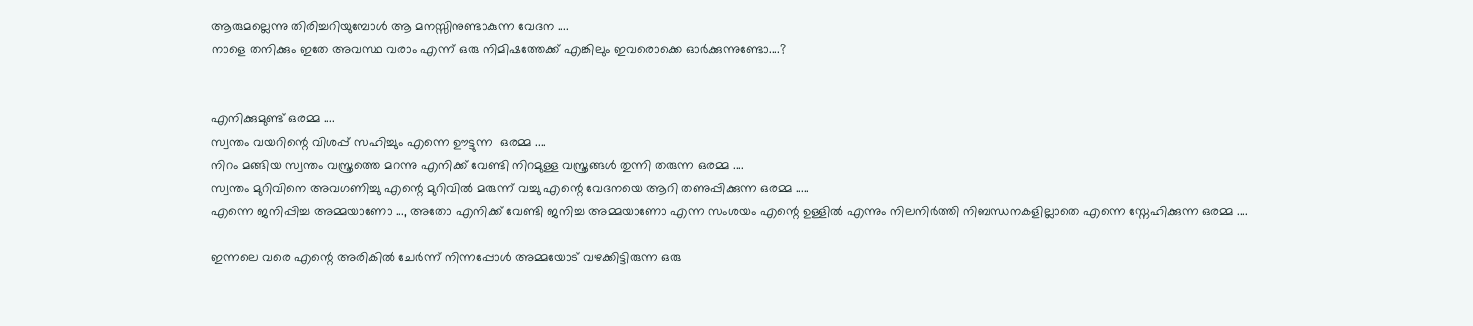ആരുമല്ലെന്നു തിരിച്ചറിയുമ്പോൾ ആ മനസ്സിനുണ്ടാകുന്ന വേദന ....
നാളെ തനിക്കും ഇതേ അവസ്ഥ വരാം എന്ന് ഒരു നിമിഷത്തേക്ക് എങ്കിലും ഇവരൊക്കെ ഓർക്കുന്നുണ്ടോ....?


എനിക്കുമുണ്ട് ഒരമ്മ ....
സ്വന്തം വയറിന്റെ വിശപ്പ്‌ സഹിച്ചും എന്നെ ഊട്ടുന്ന  ഒരമ്മ ....
നിറം മങ്ങിയ സ്വന്തം വസ്ത്രത്തെ മറന്നു എനിക്ക് വേണ്ടി നിറമുള്ള വസ്ത്രങ്ങൾ തുന്നി തരുന്ന ഒരമ്മ ....
സ്വന്തം മുറിവിനെ അവഗണിച്ചു എന്റെ മുറിവിൽ മരുന്ന് വച്ചു എന്റെ വേദനയെ ആറി തണുപ്പിക്കുന്ന ഒരമ്മ .....
എന്നെ ജനിപ്പിച്ച അമ്മയാണോ ..., അതോ എനിക്ക് വേണ്ടി ജനിച്ച അമ്മയാണോ എന്ന സംശയം എന്റെ ഉള്ളിൽ എന്നും നിലനിർത്തി നിബന്ധനകളില്ലാതെ എന്നെ സ്നേഹിക്കുന്ന ഒരമ്മ ....

ഇന്നലെ വരെ എന്റെ അരികിൽ ചേർന്ന് നിന്നപ്പോൾ അമ്മയോട് വഴക്കിട്ടിരുന്ന ഒരു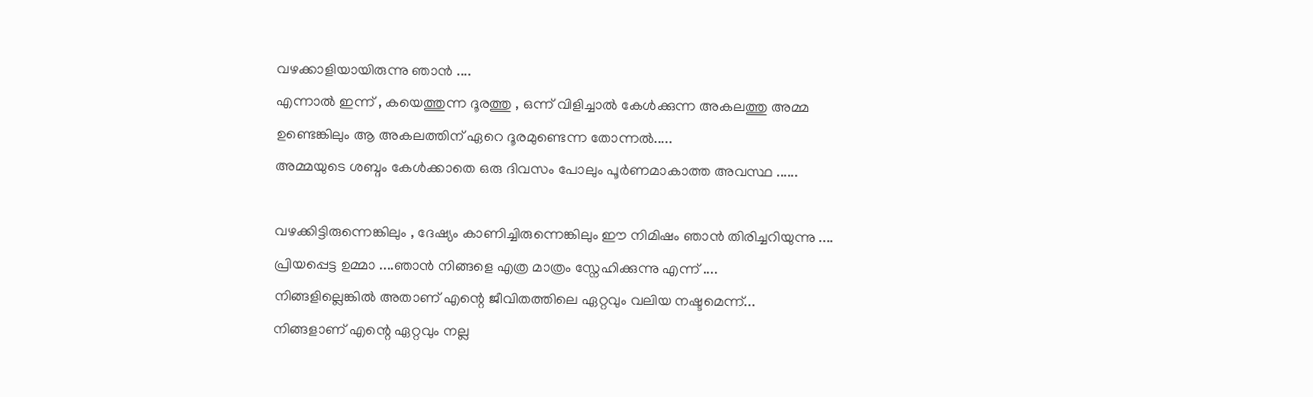വഴക്കാളിയായിരുന്നു ഞാൻ ....
എന്നാൽ ഇന്ന് , കയെത്തുന്ന ദൂരത്തു , ഒന്ന് വിളിച്ചാൽ കേൾക്കുന്ന അകലത്തു അമ്മ ഉണ്ടെങ്കിലും ആ അകലത്തിന് ഏറെ ദൂരമുണ്ടെന്ന തോന്നൽ.....
അമ്മയുടെ ശബ്ദം കേൾക്കാതെ ഒരു ദിവസം പോലും പൂർണമാകാത്ത അവസ്ഥ ......

വഴക്കിട്ടിരുന്നെങ്കിലും , ദേഷ്യം കാണിച്ചിരുന്നെങ്കിലും ഈ നിമിഷം ഞാൻ തിരിച്ചറിയുന്നു ....
പ്രിയപ്പെട്ട ഉമ്മാ ....ഞാൻ നിങ്ങളെ എത്ര മാത്രം സ്നേഹിക്കുന്നു എന്ന് ....
നിങ്ങളില്ലെങ്കിൽ അതാണ്‌ എന്റെ ജീവിതത്തിലെ ഏറ്റവും വലിയ നഷ്ടമെന്ന്...
നിങ്ങളാണ് എന്റെ ഏറ്റവും നല്ല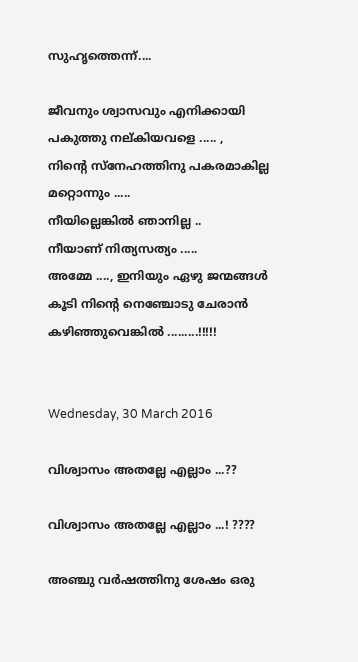സുഹൃത്തെന്ന്....

ജീവനും ശ്വാസവും എനിക്കായി പകുത്തു നല്കിയവളെ ..... ,
നിന്റെ സ്നേഹത്തിനു പകരമാകില്ല മറ്റൊന്നും .....
നീയില്ലെങ്കിൽ ഞാനില്ല ..
നീയാണ് നിത്യസത്യം .....
അമ്മേ ...., ഇനിയും ഏഴു ജന്മങ്ങൾ കൂടി നിന്റെ നെഞ്ചോടു ചേരാൻ കഴിഞ്ഞുവെങ്കിൽ .........!!!!!


Wednesday, 30 March 2016

വിശ്വാസം അതല്ലേ എല്ലാം ...??

വിശ്വാസം അതല്ലേ എല്ലാം ...! ????

അഞ്ചു വർഷത്തിനു ശേഷം ഒരു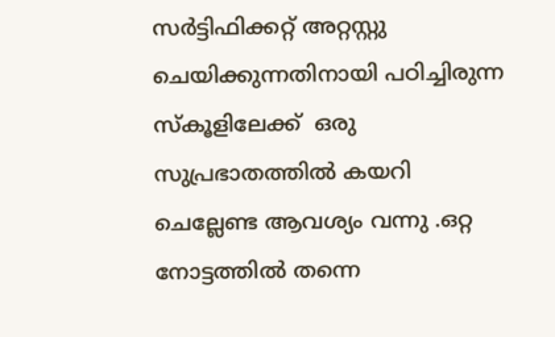സർട്ടിഫിക്കറ്റ് അറ്റസ്റ്റു ചെയിക്കുന്നതിനായി പഠിച്ചിരുന്ന സ്കൂളിലേക്ക്  ഒരു സുപ്രഭാതത്തിൽ കയറി ചെല്ലേണ്ട ആവശ്യം വന്നു .ഒറ്റ നോട്ടത്തിൽ തന്നെ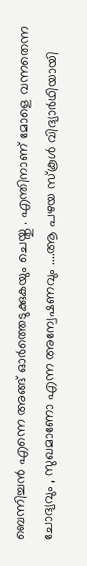ബെന്നിച്ചൻ എന്നെ അങ്ങ് ഓർത്തെടുക്കുകയും ചെയ്തു . എന്തിനാണ് മോളെ വന്നതെന്ന ചോദ്യവും , സുഖമാണോ എന്ന അന്വേഷണവും ....ആ പഴയ സ്കൂൾ വിദ്യാർഥിയായി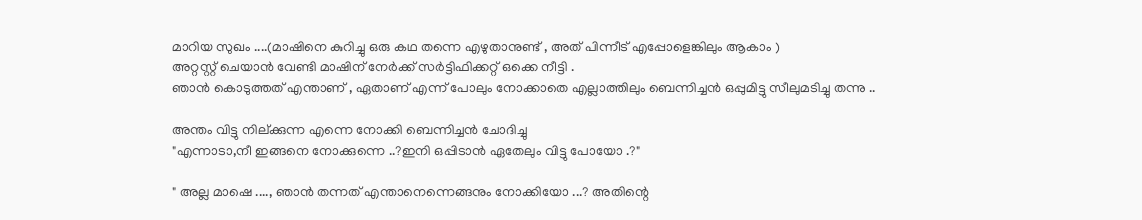മാറിയ സുഖം ....(മാഷിനെ കുറിച്ചു ഒരു കഥ തന്നെ എഴുതാനുണ്ട് , അത് പിന്നീട് എപ്പോളെങ്കിലും ആകാം )
അറ്റസ്റ്റ് ചെയാൻ വേണ്ടി മാഷിന് നേർക്ക്‌ സർട്ടിഫിക്കറ്റ് ഒക്കെ നീട്ടി .
ഞാൻ കൊടുത്തത് എന്താണ് , ഏതാണ് എന്ന് പോലും നോക്കാതെ എല്ലാത്തിലും ബെന്നിച്ചൻ ഒപ്പുമിട്ടു സീലുമടിച്ചു തന്നു ..

അന്തം വിട്ടു നില്ക്കുന്ന എന്നെ നോക്കി ബെന്നിച്ചൻ ചോദിച്ചു
"എന്നാടാ,നീ ഇങ്ങനെ നോക്കുന്നെ ..?ഇനി ഒപ്പിടാൻ ഏതേലും വിട്ടു പോയോ .?"

" അല്ല മാഷെ ...., ഞാൻ തന്നത് എന്താനെന്നെങ്ങനും നോക്കിയോ ...? അതിന്റെ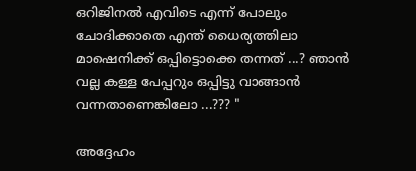ഒറിജിനൽ എവിടെ എന്ന് പോലും ചോദിക്കാതെ എന്ത് ധൈര്യത്തിലാ  മാഷെനിക്ക് ഒപ്പിട്ടൊക്കെ തന്നത് ...? ഞാൻ വല്ല കള്ള പേപ്പറും ഒപ്പിട്ടു വാങ്ങാൻ വന്നതാണെങ്കിലോ ...??? "

അദ്ദേഹം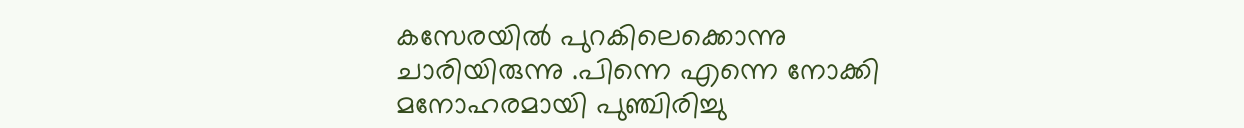കസേരയിൽ പുറകിലെക്കൊന്നു ചാരിയിരുന്നു .പിന്നെ എന്നെ നോക്കി മനോഹരമായി പുഞ്ചിരിച്ചു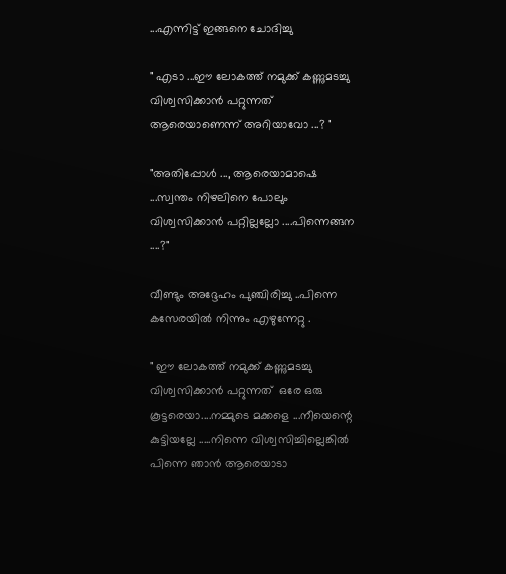...എന്നിട്ട് ഇങ്ങനെ ചോദിച്ചു

" എടാ ...ഈ ലോകത്ത് നമുക്ക് കണ്ണുമടച്ചു വിശ്വസിക്കാൻ പറ്റുന്നത് ആരെയാണെന്ന് അറിയാവോ ...? "

"അതിപ്പോൾ ..., ആരെയാമാഷെ ...സ്വന്തം നിഴലിനെ പോലും വിശ്വസിക്കാൻ പറ്റില്ലല്ലോ ....പിന്നെങ്ങന ....?"

വീണ്ടും അദ്ദേഹം പുഞ്ചിരിച്ചു ..പിന്നെ കസേരയിൽ നിന്നും എഴുന്നേറ്റു .

" ഈ ലോകത്ത് നമുക്ക് കണ്ണുമടച്ചു വിശ്വസിക്കാൻ പറ്റുന്നത്  ഒരേ ഒരു കൂട്ടരെയാ....നമ്മുടെ മക്കളെ ...നീയെന്റെ കുട്ടിയല്ലേ .....നിന്നെ വിശ്വസിച്ചില്ലെങ്കിൽ  പിന്നെ ഞാൻ ആരെയാടാ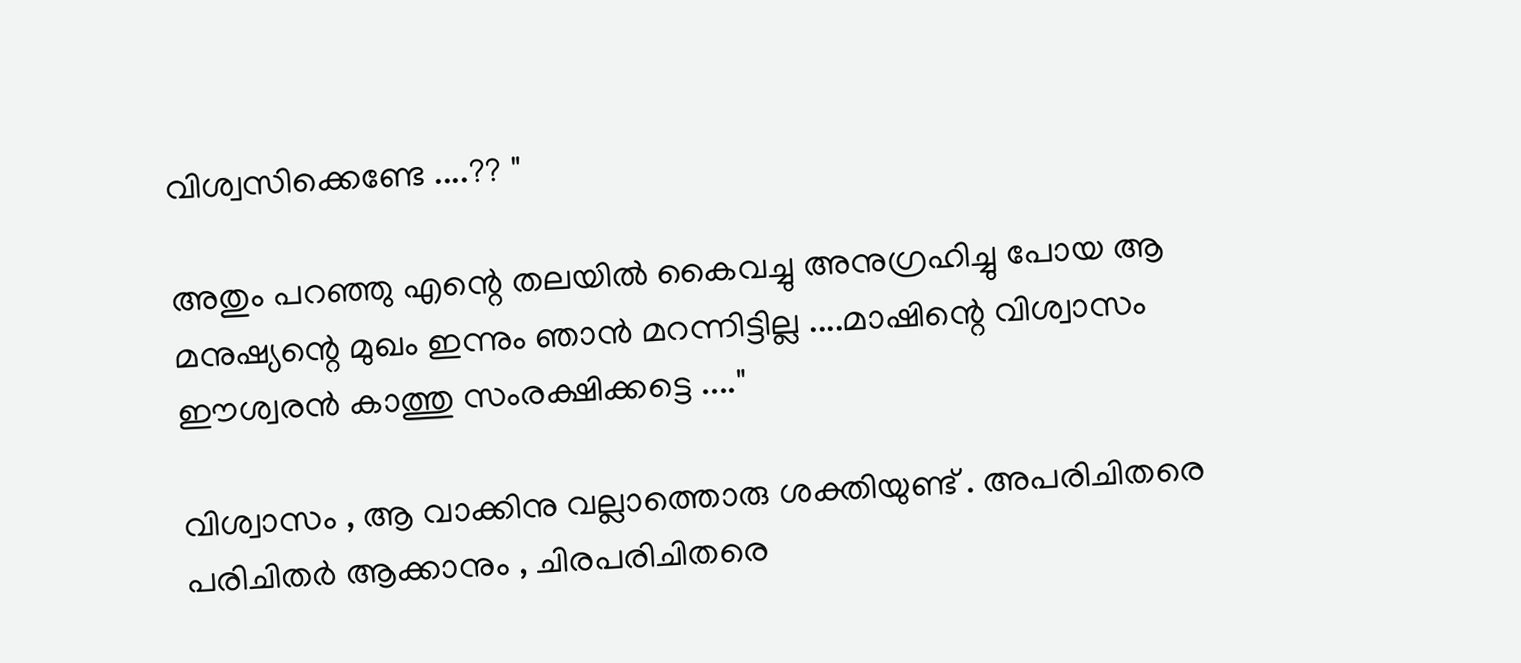വിശ്വസിക്കെണ്ടേ ....?? "

അതും പറഞ്ഞു എന്റെ തലയിൽ കൈവച്ചു അനുഗ്രഹിച്ചു പോയ ആ മനുഷ്യന്റെ മുഖം ഇന്നും ഞാൻ മറന്നിട്ടില്ല ....മാഷിന്റെ വിശ്വാസം ഈശ്വരൻ കാത്തു സംരക്ഷിക്കട്ടെ ...."

വിശ്വാസം , ആ വാക്കിനു വല്ലാത്തൊരു ശക്തിയുണ്ട് . അപരിചിതരെ പരിചിതർ ആക്കാനും , ചിരപരിചിതരെ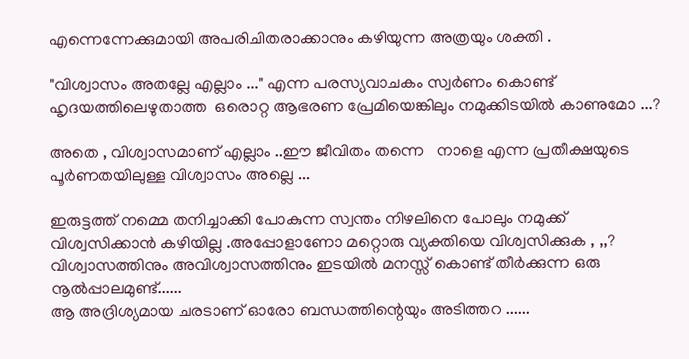എന്നെന്നേക്കുമായി അപരിചിതരാക്കാനും കഴിയുന്ന അത്രയും ശക്തി .

"വിശ്വാസം അതല്ലേ എല്ലാം ..." എന്ന പരസ്യവാചകം സ്വർണം കൊണ്ട് ഹൃദയത്തിലെഴുതാത്ത  ഒരൊറ്റ ആഭരണ പ്രേമിയെങ്കിലും നമുക്കിടയിൽ കാണുമോ ...?

അതെ , വിശ്വാസമാണ് എല്ലാം ..ഈ ജീവിതം തന്നെ   നാളെ എന്ന പ്രതീക്ഷയുടെ പൂർണതയിലുള്ള വിശ്വാസം അല്ലെ ...

ഇരുട്ടത്ത് നമ്മെ തനിച്ചാക്കി പോകുന്ന സ്വന്തം നിഴലിനെ പോലും നമുക്ക് വിശ്വസിക്കാൻ കഴിയില്ല .അപ്പോളാണോ മറ്റൊരു വ്യക്തിയെ വിശ്വസിക്കുക , ,,?
വിശ്വാസത്തിനും അവിശ്വാസത്തിനും ഇടയിൽ മനസ്സ് കൊണ്ട് തീർക്കുന്ന ഒരു നൂൽപ്പാലമുണ്ട്......
ആ അദ്രിശ്യമായ ചരടാണ്‌ ഓരോ ബന്ധത്തിന്റെയും അടിത്തറ ......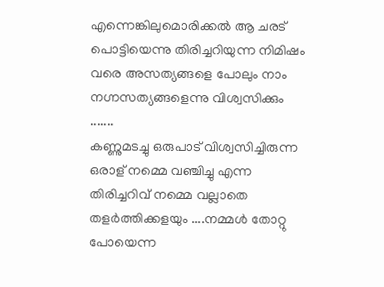എന്നെങ്കിലുമൊരിക്കൽ ആ ചരട് പൊട്ടിയെന്നു തിരിച്ചറിയുന്ന നിമിഷം വരെ അസത്യങ്ങളെ പോലും നാം നഗ്നസത്യങ്ങളെന്നു വിശ്വസിക്കും .......
കണ്ണുമടച്ചു ഒരുപാട് വിശ്വസിച്ചിരുന്ന ഒരാള് നമ്മെ വഞ്ചിച്ചു എന്ന തിരിച്ചറിവ് നമ്മെ വല്ലാതെ തളർത്തിക്കളയും ....നമ്മൾ തോറ്റു പോയെന്ന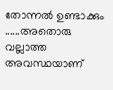തോന്നൽ ഉണ്ടാക്കും ......അതൊരു വല്ലാത്ത അവസ്ഥയാണ്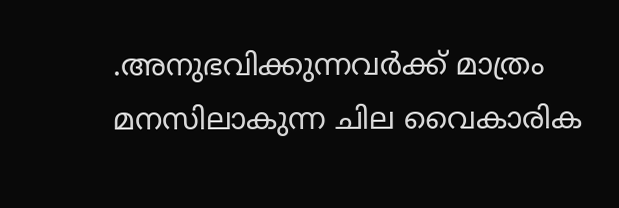.അനുഭവിക്കുന്നവർക്ക് മാത്രം മനസിലാകുന്ന ചില വൈകാരിക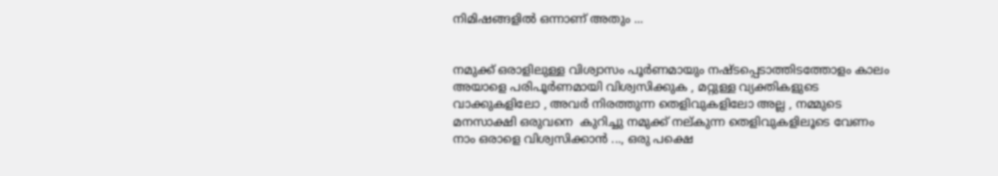നിമിഷങ്ങളിൽ ഒന്നാണ് അതും ...


നമുക്ക് ഒരാളിലുള്ള വിശ്വാസം പൂർണമായും നഷ്ടപ്പെടാത്തിടത്തോളം കാലം അയാളെ പരിപൂർണമായി വിശ്വസിക്കുക , മറ്റുള്ള വ്യക്തികളുടെ വാക്കുകളിലോ , അവർ നിരത്തുന്ന തെളിവുകളിലോ അല്ല , നമ്മുടെ മനസാക്ഷി ഒരുവനെ  കുറിച്ചു നമുക്ക് നല്കുന്ന തെളിവുകളിലൂടെ വേണം നാം ഒരാളെ വിശ്വസിക്കാൻ ..., ഒരു പക്ഷെ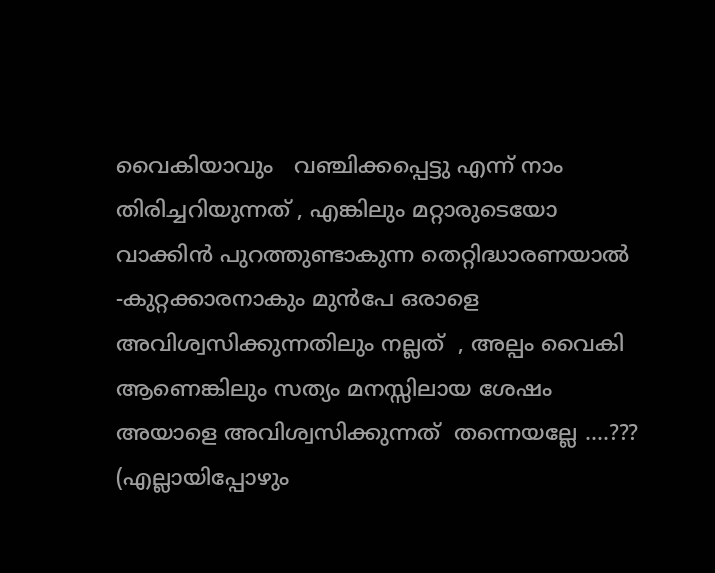വൈകിയാവും   വഞ്ചിക്കപ്പെട്ടു എന്ന് നാം തിരിച്ചറിയുന്നത് , എങ്കിലും മറ്റാരുടെയോ വാക്കിൻ പുറത്തുണ്ടാകുന്ന തെറ്റിദ്ധാരണയാൽ -കുറ്റക്കാരനാകും മുൻപേ ഒരാളെ അവിശ്വസിക്കുന്നതിലും നല്ലത്  , അല്പം വൈകി ആണെങ്കിലും സത്യം മനസ്സിലായ ശേഷം അയാളെ അവിശ്വസിക്കുന്നത്  തന്നെയല്ലേ ....???
(എല്ലായിപ്പോഴും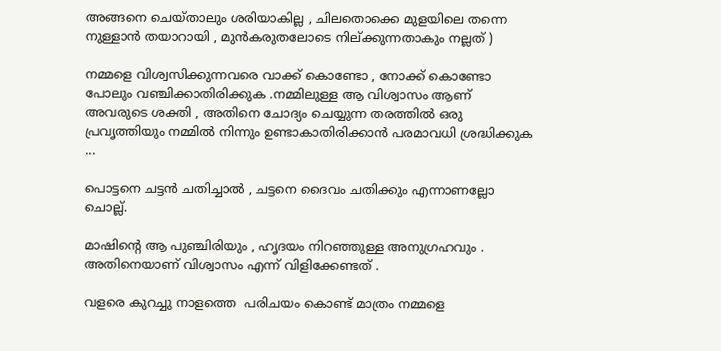അങ്ങനെ ചെയ്താലും ശരിയാകില്ല , ചിലതൊക്കെ മുളയിലെ തന്നെ നുള്ളാൻ തയാറായി , മുൻകരുതലോടെ നില്ക്കുന്നതാകും നല്ലത് )

നമ്മളെ വിശ്വസിക്കുന്നവരെ വാക്ക് കൊണ്ടോ , നോക്ക് കൊണ്ടോ പോലും വഞ്ചിക്കാതിരിക്കുക .നമ്മിലുള്ള ആ വിശ്വാസം ആണ് അവരുടെ ശക്തി , അതിനെ ചോദ്യം ചെയ്യുന്ന തരത്തിൽ ഒരു പ്രവൃത്തിയും നമ്മിൽ നിന്നും ഉണ്ടാകാതിരിക്കാൻ പരമാവധി ശ്രദ്ധിക്കുക ...

പൊട്ടനെ ചട്ടൻ ചതിച്ചാൽ , ചട്ടനെ ദൈവം ചതിക്കും എന്നാണല്ലോ ചൊല്ല്.

മാഷിന്റെ ആ പുഞ്ചിരിയും , ഹൃദയം നിറഞ്ഞുള്ള അനുഗ്രഹവും . അതിനെയാണ് വിശ്വാസം എന്ന് വിളിക്കേണ്ടത് .

വളരെ കുറച്ചു നാളത്തെ  പരിചയം കൊണ്ട് മാത്രം നമ്മളെ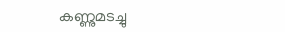കണ്ണുമടച്ചു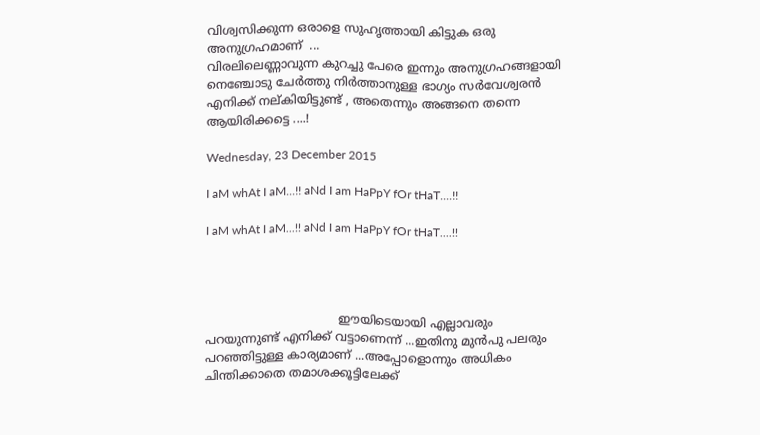വിശ്വസിക്കുന്ന ഒരാളെ സുഹൃത്തായി കിട്ടുക ഒരു അനുഗ്രഹമാണ്  ...
വിരലിലെണ്ണാവുന്ന കുറച്ചു പേരെ ഇന്നും അനുഗ്രഹങ്ങളായി നെഞ്ചോടു ചേർത്തു നിർത്താനുള്ള ഭാഗ്യം സർവേശ്വരൻ എനിക്ക് നല്കിയിട്ടുണ്ട് , അതെന്നും അങ്ങനെ തന്നെ ആയിരിക്കട്ടെ ....!

Wednesday, 23 December 2015

I aM whAt I aM...!! aNd I am HaPpY fOr tHaT....!!

I aM whAt I aM...!! aNd I am HaPpY fOr tHaT....!!




                                    ഈയിടെയായി എല്ലാവരും പറയുന്നുണ്ട് എനിക്ക് വട്ടാണെന്ന് ...ഇതിനു മുൻപു പലരും പറഞ്ഞിട്ടുള്ള കാര്യമാണ് ...അപ്പോളൊന്നും അധികം ചിന്തിക്കാതെ തമാശക്കൂട്ടിലേക്ക്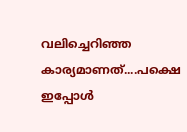വലിച്ചെറിഞ്ഞ കാര്യമാണത്....പക്ഷെ ഇപ്പോൾ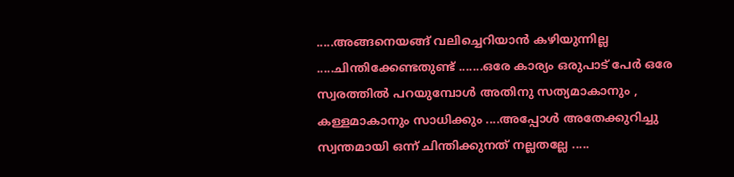.....അങ്ങനെയങ്ങ് വലിച്ചെറിയാൻ കഴിയുന്നില്ല .....ചിന്തിക്കേണ്ടതുണ്ട് .......ഒരേ കാര്യം ഒരുപാട് പേർ ഒരേ സ്വരത്തിൽ പറയുമ്പോൾ അതിനു സത്യമാകാനും , കള്ളമാകാനും സാധിക്കും ....അപ്പോൾ അതേക്കുറിച്ചു  സ്വന്തമായി ഒന്ന് ചിന്തിക്കുനത് നല്ലതല്ലേ .....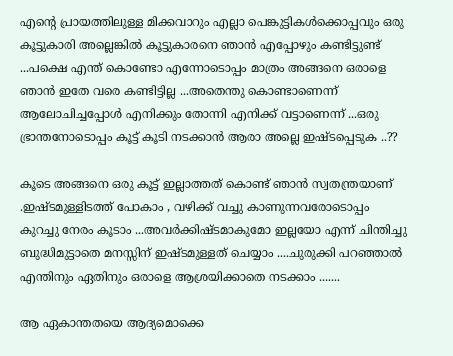എന്റെ പ്രായത്തിലുള്ള മിക്കവാറും എല്ലാ പെങ്കുട്ടികൾക്കൊപ്പവും ഒരു കൂട്ടുകാരി അല്ലെങ്കിൽ കൂട്ടുകാരനെ ഞാൻ എപ്പോഴും കണ്ടിട്ടുണ്ട് ...പക്ഷെ എന്ത് കൊണ്ടോ എന്നോടൊപ്പം മാത്രം അങ്ങനെ ഒരാളെ ഞാൻ ഇതേ വരെ കണ്ടിട്ടില്ല ...അതെന്തു കൊണ്ടാണെന്ന് ആലോചിച്ചപ്പോൾ എനിക്കും തോന്നി എനിക്ക് വട്ടാണെന്ന് ...ഒരു ഭ്രാന്തനോടൊപ്പം കൂട്ട് കൂടി നടക്കാൻ ആരാ അല്ലെ ഇഷ്ടപ്പെടുക ..??

കൂടെ അങ്ങനെ ഒരു കൂട്ട് ഇല്ലാത്തത് കൊണ്ട് ഞാൻ സ്വതന്ത്രയാണ് .ഇഷ്ടമുള്ളിടത്ത് പോകാം , വഴിക്ക് വച്ചു കാണുന്നവരോടൊപ്പം കുറച്ചു നേരം കൂടാം ...അവർക്കിഷ്ടമാകുമോ ഇല്ലയോ എന്ന് ചിന്തിച്ചു ബുദ്ധിമുട്ടാതെ മനസ്സിന് ഇഷ്ടമുള്ളത് ചെയ്യാം ....ചുരുക്കി പറഞ്ഞാൽ എന്തിനും ഏതിനും ഒരാളെ ആശ്രയിക്കാതെ നടക്കാം .......

ആ ഏകാന്തതയെ ആദ്യമൊക്കെ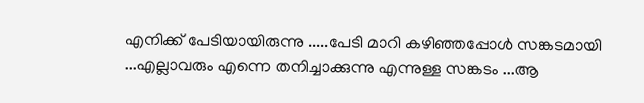എനിക്ക് പേടിയായിരുന്നു .....പേടി മാറി കഴിഞ്ഞപ്പോൾ സങ്കടമായി ...എല്ലാവരും എന്നെ തനിച്ചാക്കുന്നു എന്നുള്ള സങ്കടം ...ആ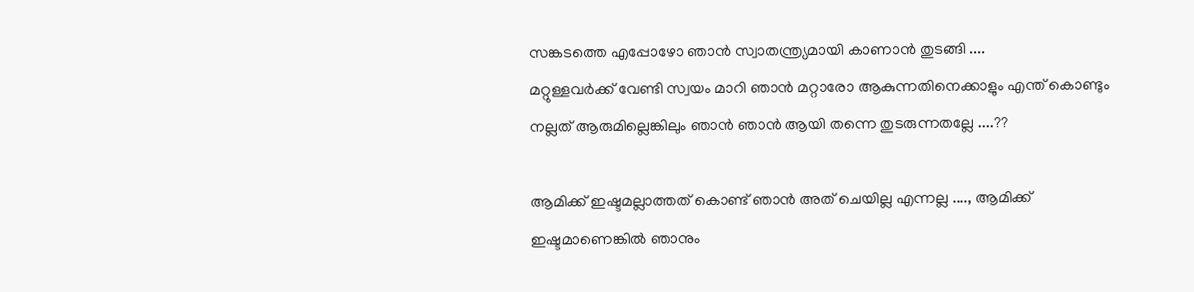സങ്കടത്തെ എപ്പോഴോ ഞാൻ സ്വാതന്ത്ര്യമായി കാണാൻ തുടങ്ങി ....
മറ്റുള്ളവർക്ക് വേണ്ടി സ്വയം മാറി ഞാൻ മറ്റാരോ ആകുന്നതിനെക്കാളും എന്ത് കൊണ്ടും നല്ലത് ആരുമില്ലെങ്കിലും ഞാൻ ഞാൻ ആയി തന്നെ തുടരുന്നതല്ലേ ....??

ആമിക്ക് ഇഷ്ടമല്ലാത്തത് കൊണ്ട് ഞാൻ അത് ചെയില്ല എന്നല്ല ...., ആമിക്ക് ഇഷ്ടമാണെങ്കിൽ ഞാനും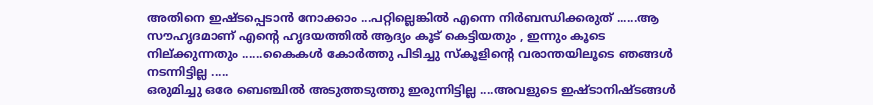അതിനെ ഇഷ്ടപ്പെടാൻ നോക്കാം ...പറ്റില്ലെങ്കിൽ എന്നെ നിർബന്ധിക്കരുത് ......ആ സൗഹൃദമാണ് എന്റെ ഹൃദയത്തിൽ ആദ്യം കൂട് കെട്ടിയതും , ഇന്നും കൂടെ നില്ക്കുന്നതും ......കൈകൾ കോർത്തു പിടിച്ചു സ്കൂളിന്റെ വരാന്തയിലൂടെ ഞങ്ങൾ നടന്നിട്ടില്ല .....
ഒരുമിച്ചു ഒരേ ബെഞ്ചിൽ അടുത്തടുത്തു ഇരുന്നിട്ടില്ല ....അവളുടെ ഇഷ്ടാനിഷ്ടങ്ങൾ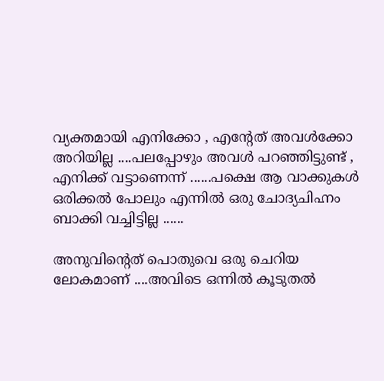വ്യക്തമായി എനിക്കോ , എന്റേത് അവൾക്കോ അറിയില്ല ....പലപ്പോഴും അവൾ പറഞ്ഞിട്ടുണ്ട് , എനിക്ക് വട്ടാണെന്ന് ......പക്ഷെ ആ വാക്കുകൾ ഒരിക്കൽ പോലും എന്നിൽ ഒരു ചോദ്യചിഹ്നം ബാക്കി വച്ചിട്ടില്ല ......

അനുവിന്റെത് പൊതുവെ ഒരു ചെറിയ ലോകമാണ് ....അവിടെ ഒന്നിൽ കൂടുതൽ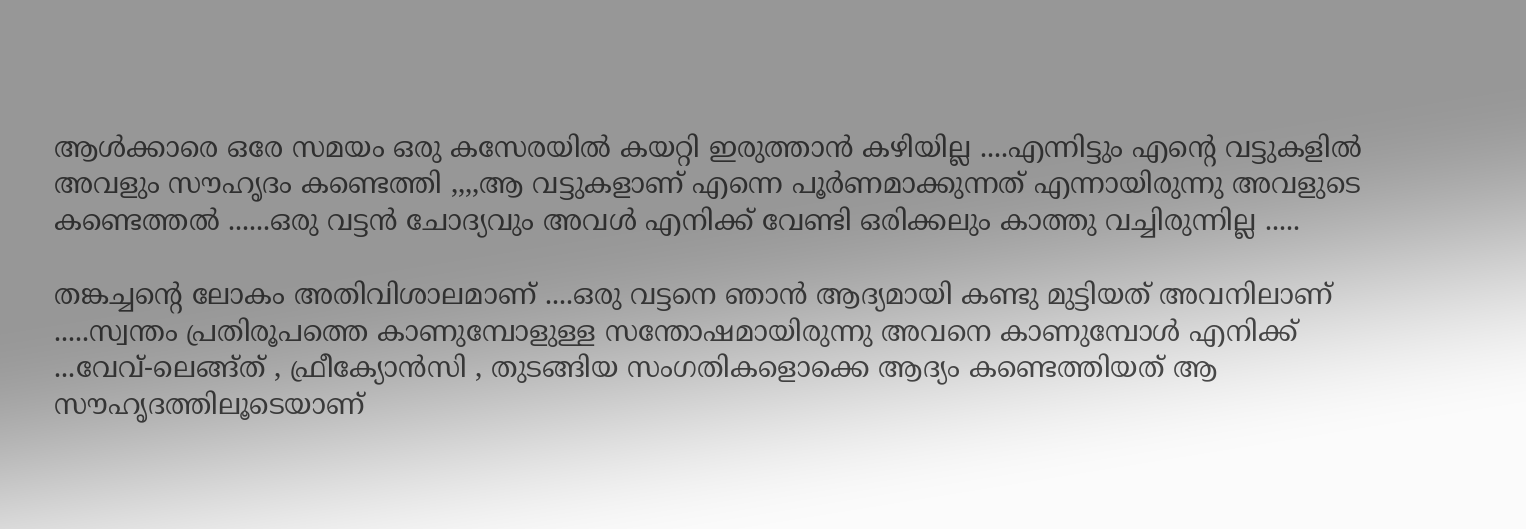ആൾക്കാരെ ഒരേ സമയം ഒരു കസേരയിൽ കയറ്റി ഇരുത്താൻ കഴിയില്ല ....എന്നിട്ടും എന്റെ വട്ടുകളിൽ അവളും സൗഹൃദം കണ്ടെത്തി ,,,,ആ വട്ടുകളാണ് എന്നെ പൂർണമാക്കുന്നത് എന്നായിരുന്നു അവളുടെ കണ്ടെത്തൽ ......ഒരു വട്ടൻ ചോദ്യവും അവൾ എനിക്ക് വേണ്ടി ഒരിക്കലും കാത്തു വച്ചിരുന്നില്ല .....

തങ്കച്ചന്റെ ലോകം അതിവിശാലമാണ് ....ഒരു വട്ടനെ ഞാൻ ആദ്യമായി കണ്ടു മുട്ടിയത്‌ അവനിലാണ് .....സ്വന്തം പ്രതിരൂപത്തെ കാണുമ്പോളുള്ള സന്തോഷമായിരുന്നു അവനെ കാണുമ്പോൾ എനിക്ക് ...വേവ്-ലെങ്ങ്ത് , ഫ്രീക്യോൻസി , തുടങ്ങിയ സംഗതികളൊക്കെ ആദ്യം കണ്ടെത്തിയത് ആ സൗഹൃദത്തിലൂടെയാണ്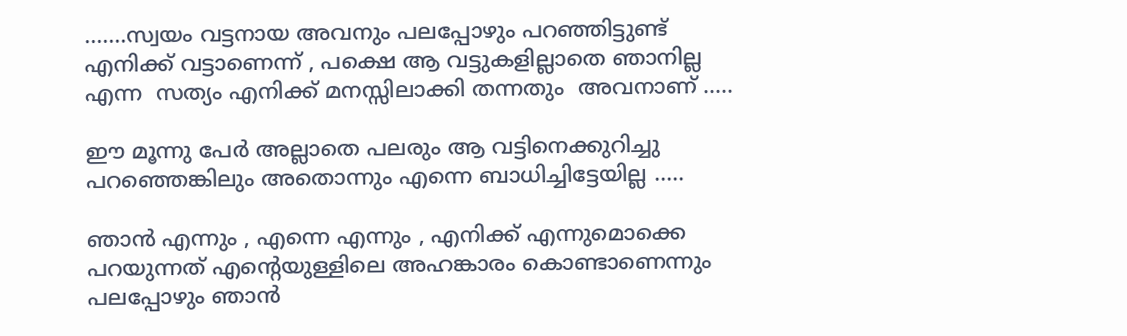.......സ്വയം വട്ടനായ അവനും പലപ്പോഴും പറഞ്ഞിട്ടുണ്ട് എനിക്ക് വട്ടാണെന്ന് , പക്ഷെ ആ വട്ടുകളില്ലാതെ ഞാനില്ല എന്ന  സത്യം എനിക്ക് മനസ്സിലാക്കി തന്നതും  അവനാണ് .....

ഈ മൂന്നു പേർ അല്ലാതെ പലരും ആ വട്ടിനെക്കുറിച്ചു പറഞ്ഞെങ്കിലും അതൊന്നും എന്നെ ബാധിച്ചിട്ടേയില്ല .....

ഞാൻ എന്നും , എന്നെ എന്നും , എനിക്ക് എന്നുമൊക്കെ പറയുന്നത് എന്റെയുള്ളിലെ അഹങ്കാരം കൊണ്ടാണെന്നും പലപ്പോഴും ഞാൻ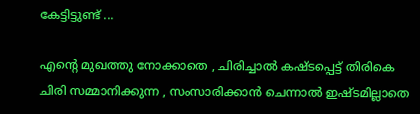കേട്ടിട്ടുണ്ട് ...

എന്റെ മുഖത്തു നോക്കാതെ , ചിരിച്ചാൽ കഷ്ടപ്പെട്ട് തിരികെ ചിരി സമ്മാനിക്കുന്ന , സംസാരിക്കാൻ ചെന്നാൽ ഇഷ്ടമില്ലാതെ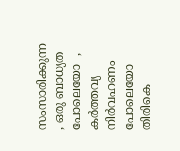സംസാരിക്കുന്ന , ഒരു ബാധ്യത പോലെയോ  , കർത്തവ്യ നിർവഹണം പോലെയോ തിരികെ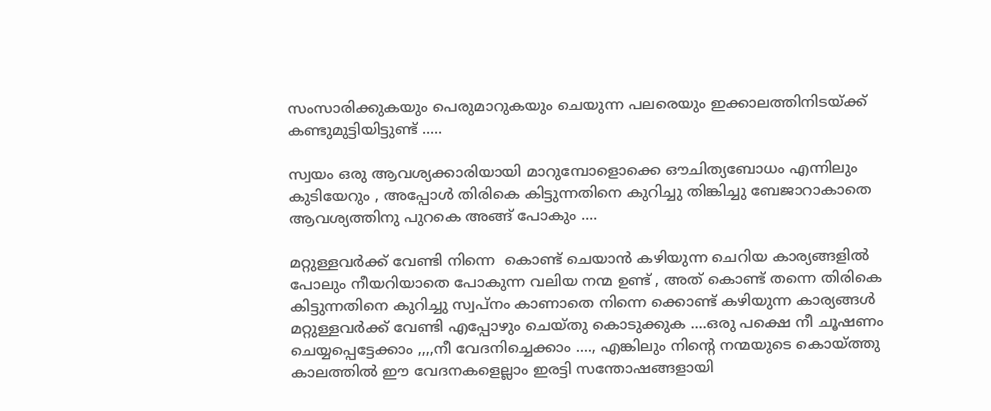സംസാരിക്കുകയും പെരുമാറുകയും ചെയുന്ന പലരെയും ഇക്കാലത്തിനിടയ്ക്ക് കണ്ടുമുട്ടിയിട്ടുണ്ട് .....

സ്വയം ഒരു ആവശ്യക്കാരിയായി മാറുമ്പോളൊക്കെ ഔചിത്യബോധം എന്നിലും കുടിയേറും , അപ്പോൾ തിരികെ കിട്ടുന്നതിനെ കുറിച്ചു തിങ്കിച്ചു ബേജാറാകാതെ ആവശ്യത്തിനു പുറകെ അങ്ങ് പോകും ....

മറ്റുള്ളവർക്ക് വേണ്ടി നിന്നെ  കൊണ്ട് ചെയാൻ കഴിയുന്ന ചെറിയ കാര്യങ്ങളിൽ പോലും നീയറിയാതെ പോകുന്ന വലിയ നന്മ ഉണ്ട് , അത് കൊണ്ട് തന്നെ തിരികെ കിട്ടുന്നതിനെ കുറിച്ചു സ്വപ്നം കാണാതെ നിന്നെ ക്കൊണ്ട് കഴിയുന്ന കാര്യങ്ങൾ മറ്റുള്ളവർക്ക് വേണ്ടി എപ്പോഴും ചെയ്തു കൊടുക്കുക ....ഒരു പക്ഷെ നീ ചൂഷണം ചെയ്യപ്പെട്ടേക്കാം ,,,,നീ വേദനിച്ചെക്കാം ...., എങ്കിലും നിന്റെ നന്മയുടെ കൊയ്ത്തു കാലത്തിൽ ഈ വേദനകളെല്ലാം ഇരട്ടി സന്തോഷങ്ങളായി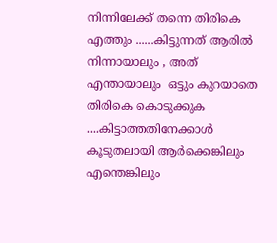നിന്നിലേക്ക്‌ തന്നെ തിരികെ എത്തും ......കിട്ടുന്നത് ആരിൽ നിന്നായാലും , അത് എന്തായാലും  ഒട്ടും കുറയാതെ തിരികെ കൊടുക്കുക ....കിട്ടാത്തതിനേക്കാൾ  കൂടുതലായി ആർക്കെങ്കിലും എന്തെങ്കിലും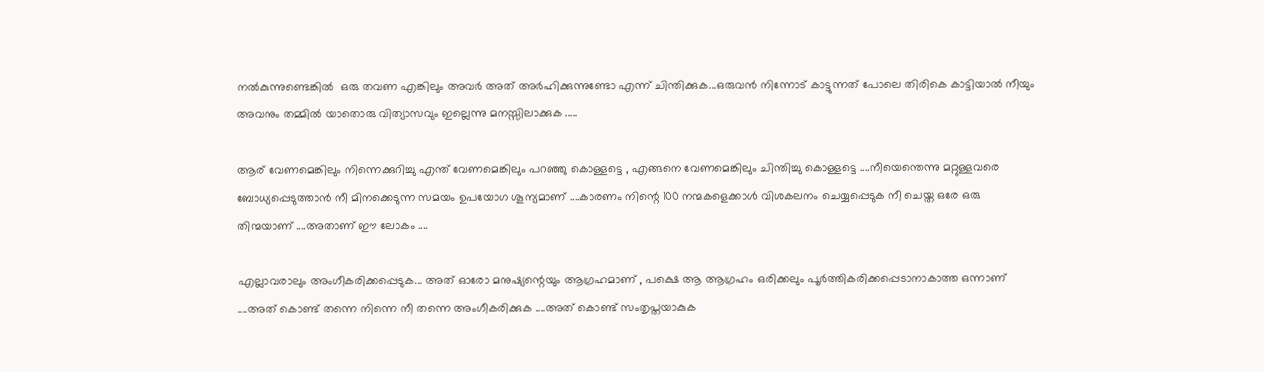നൽകുന്നുണ്ടെങ്കിൽ  ഒരു തവണ എങ്കിലും അവർ അത് അർഹിക്കുന്നുണ്ടോ എന്ന് ചിന്തിക്കുക...ഒരുവൻ നിന്നോട് കാട്ടുന്നത് പോലെ തിരികെ കാട്ടിയാൽ നീയും അവനും തമ്മിൽ യാതൊരു വിത്യാസവും ഇല്ലെന്നു മനസ്സിലാക്കുക .....

ആര് വേണമെങ്കിലും നിന്നെക്കുറിച്ചു എന്ത് വേണമെങ്കിലും പറഞ്ഞു കൊള്ളട്ടെ , എങ്ങനെ വേണമെങ്കിലും ചിന്തിച്ചു കൊള്ളട്ടെ ....നീയെന്തെന്നു മറ്റുള്ളവരെ ബോധ്യപ്പെടുത്താൻ നീ മിനക്കെടുന്ന സമയം ഉപയോഗ ശൂന്യമാണ് ....കാരണം നിന്റെ 100 നന്മകളെക്കാൾ വിശകലനം ചെയ്യപ്പെടുക നീ ചെയ്ത ഒരേ ഒരു തിന്മയാണ് ....അതാണ്‌ ഈ ലോകം ....

എല്ലാവരാലും അംഗീകരിക്കപ്പെടുക... അത് ഓരോ മനുഷ്യന്റെയും ആഗ്രഹമാണ് , പക്ഷെ ആ ആഗ്രഹം ഒരിക്കലും പൂർത്തികരിക്കപ്പെടാനാകാത്ത ഒന്നാണ് ....അത് കൊണ്ട് തന്നെ നിന്നെ നീ തന്നെ അംഗീകരിക്കുക ....അത് കൊണ്ട് സംതൃപ്തയാകുക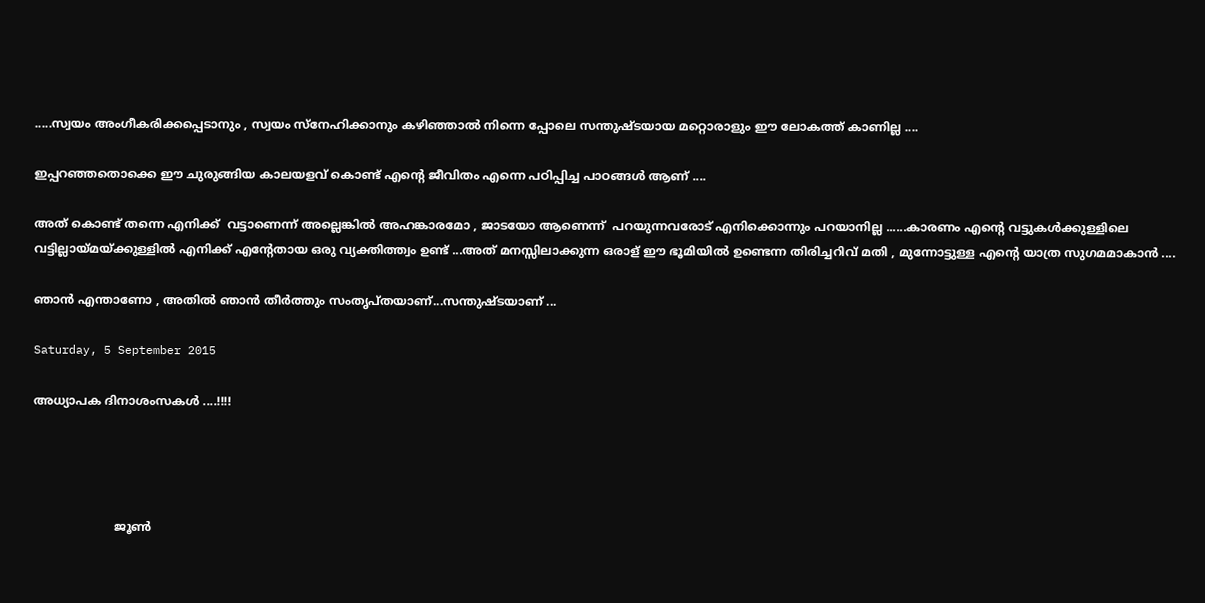.....സ്വയം അംഗീകരിക്കപ്പെടാനും , സ്വയം സ്നേഹിക്കാനും കഴിഞ്ഞാൽ നിന്നെ പ്പോലെ സന്തുഷ്ടയായ മറ്റൊരാളും ഈ ലോകത്ത് കാണില്ല ....

ഇപ്പറഞ്ഞതൊക്കെ ഈ ചുരുങ്ങിയ കാലയളവ്‌ കൊണ്ട് എന്റെ ജീവിതം എന്നെ പഠിപ്പിച്ച പാഠങ്ങൾ ആണ് ....

അത് കൊണ്ട് തന്നെ എനിക്ക്  വട്ടാണെന്ന് അല്ലെങ്കിൽ അഹങ്കാരമോ , ജാടയോ ആണെന്ന്  പറയുന്നവരോട് എനിക്കൊന്നും പറയാനില്ല ......കാരണം എന്റെ വട്ടുകൾക്കുള്ളിലെ വട്ടില്ലായ്മയ്ക്കുള്ളിൽ എനിക്ക് എന്റേതായ ഒരു വ്യക്തിത്ത്വം ഉണ്ട് ...അത് മനസ്സിലാക്കുന്ന ഒരാള് ഈ ഭൂമിയിൽ ഉണ്ടെന്ന തിരിച്ചറിവ് മതി , മുന്നോട്ടുള്ള എന്റെ യാത്ര സുഗമമാകാൻ ....

ഞാൻ എന്താണോ , അതിൽ ഞാൻ തീർത്തും സംതൃപ്തയാണ്...സന്തുഷ്ടയാണ് ...

Saturday, 5 September 2015

അധ്യാപക ദിനാശംസകൾ ....!!!!




                      ജൂണ്‍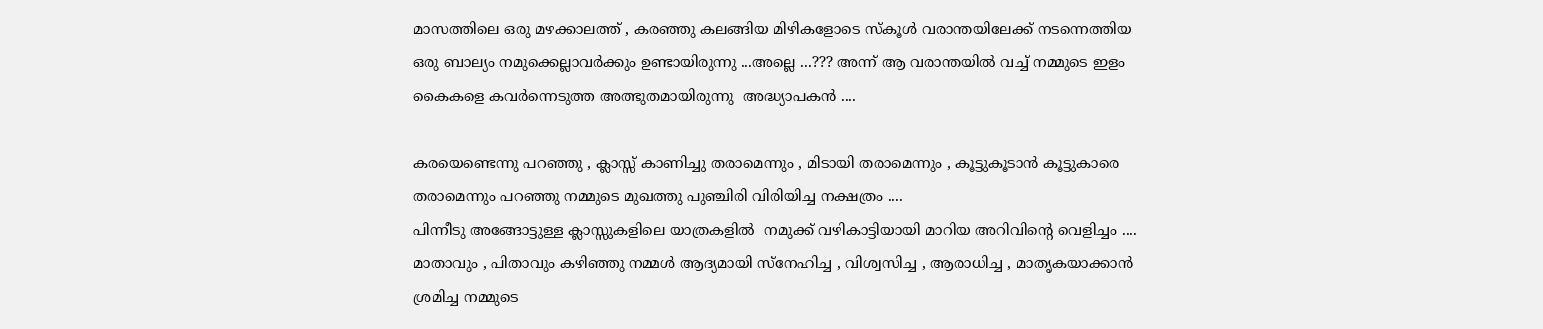മാസത്തിലെ ഒരു മഴക്കാലത്ത് , കരഞ്ഞു കലങ്ങിയ മിഴികളോടെ സ്കൂൾ വരാന്തയിലേക്ക്‌ നടന്നെത്തിയ ഒരു ബാല്യം നമുക്കെല്ലാവർക്കും ഉണ്ടായിരുന്നു ...അല്ലെ ...??? അന്ന് ആ വരാന്തയിൽ വച്ച് നമ്മുടെ ഇളം കൈകളെ കവർന്നെടുത്ത അത്ഭുതമായിരുന്നു  അദ്ധ്യാപകൻ ....

കരയെണ്ടെന്നു പറഞ്ഞു , ക്ലാസ്സ്‌ കാണിച്ചു തരാമെന്നും , മിടായി തരാമെന്നും , കൂട്ടുകൂടാൻ കൂട്ടുകാരെ തരാമെന്നും പറഞ്ഞു നമ്മുടെ മുഖത്തു പുഞ്ചിരി വിരിയിച്ച നക്ഷത്രം ....
പിന്നീടു അങ്ങോട്ടുള്ള ക്ലാസ്സുകളിലെ യാത്രകളിൽ  നമുക്ക് വഴികാട്ടിയായി മാറിയ അറിവിന്റെ വെളിച്ചം ....
മാതാവും , പിതാവും കഴിഞ്ഞു നമ്മൾ ആദ്യമായി സ്നേഹിച്ച , വിശ്വസിച്ച , ആരാധിച്ച , മാതൃകയാക്കാൻ ശ്രമിച്ച നമ്മുടെ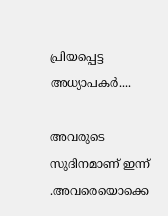പ്രിയപ്പെട്ട അധ്യാപകർ....

അവരുടെ സുദിനമാണ് ഇന്ന് .അവരെയൊക്കെ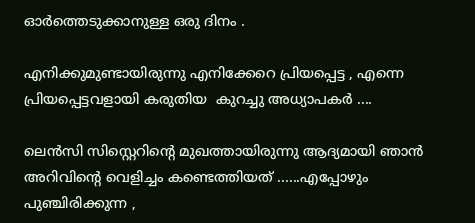ഓർത്തെടുക്കാനുള്ള ഒരു ദിനം .

എനിക്കുമുണ്ടായിരുന്നു എനിക്കേറെ പ്രിയപ്പെട്ട , എന്നെ പ്രിയപ്പെട്ടവളായി കരുതിയ  കുറച്ചു അധ്യാപകർ ....

ലെൻസി സിസ്റ്റെറിന്റെ മുഖത്തായിരുന്നു ആദ്യമായി ഞാൻ അറിവിന്റെ വെളിച്ചം കണ്ടെത്തിയത് ......എപ്പോഴും പുഞ്ചിരിക്കുന്ന ,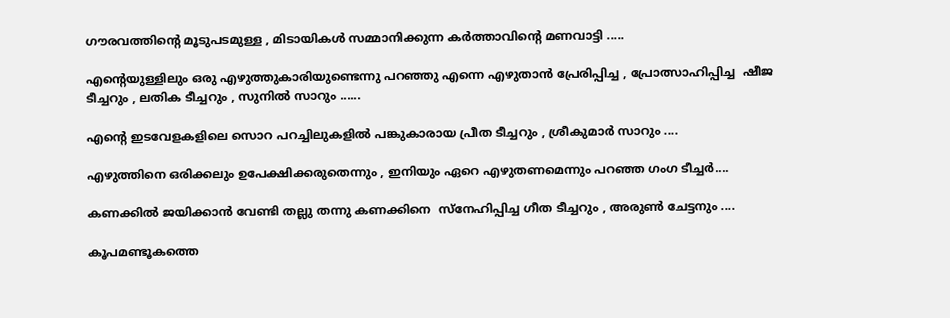ഗൗരവത്തിന്റെ മൂടുപടമുള്ള , മിടായികൾ സമ്മാനിക്കുന്ന കർത്താവിന്റെ മണവാട്ടി .....

എന്റെയുള്ളിലും ഒരു എഴുത്തുകാരിയുണ്ടെന്നു പറഞ്ഞു എന്നെ എഴുതാൻ പ്രേരിപ്പിച്ച , പ്രോത്സാഹിപ്പിച്ച  ഷീജ ടീച്ചറും , ലതിക ടീച്ചറും , സുനിൽ സാറും ......

എന്റെ ഇടവേളകളിലെ സൊറ പറച്ചിലുകളിൽ പങ്കുകാരായ പ്രീത ടീച്ചറും , ശ്രീകുമാർ സാറും ....

എഴുത്തിനെ ഒരിക്കലും ഉപേക്ഷിക്കരുതെന്നും , ഇനിയും ഏറെ എഴുതണമെന്നും പറഞ്ഞ ഗംഗ ടീച്ചർ....

കണക്കിൽ ജയിക്കാൻ വേണ്ടി തല്ലു തന്നു കണക്കിനെ  സ്നേഹിപ്പിച്ച ഗീത ടീച്ചറും , അരുണ്‍ ചേട്ടനും ....

കൂപമണ്ടൂകത്തെ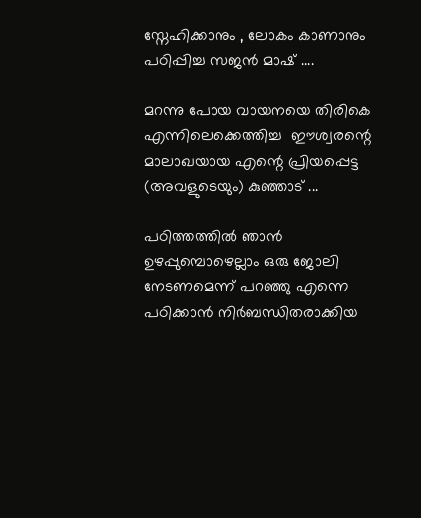സ്നേഹിക്കാനും , ലോകം കാണാനും പഠിപ്പിച്ച സജൻ മാഷ്‌ ....

മറന്നു പോയ വായനയെ തിരികെ എന്നിലെക്കെത്തിച്ച  ഈശ്വരന്റെ മാലാഖയായ എന്റെ പ്രിയപ്പെട്ട (അവളുടെയും) കുഞ്ഞാട് ...

പഠിത്തത്തിൽ ഞാൻ ഉഴപ്പുമ്പൊഴെല്ലാം ഒരു ജോലി നേടണമെന്ന് പറഞ്ഞു എന്നെ പഠിക്കാൻ നിർബന്ധിതരാക്കിയ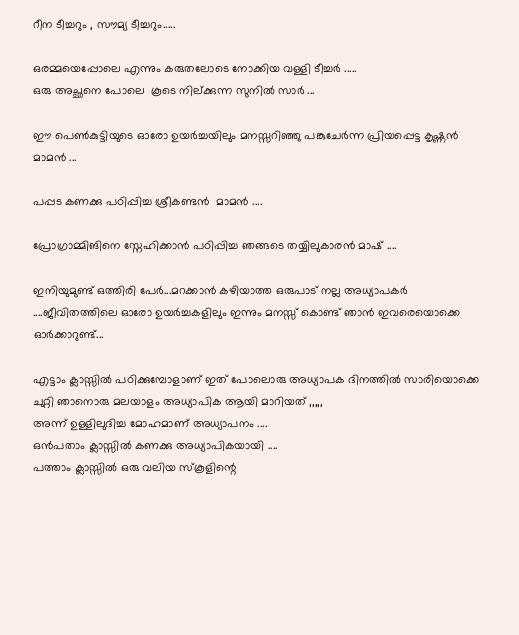റീന ടീച്ചറും , സൗമ്യ ടീച്ചറും.....

ഒരമ്മയെപ്പോലെ എന്നും കരുതലോടെ നോക്കിയ വള്ളി ടീച്ചർ .....
ഒരു അച്ഛനെ പോലെ  കൂടെ നില്ക്കുന്ന സുനിൽ സാർ ...

ഈ പെണ്‍കുട്ടിയുടെ ഓരോ ഉയർച്ചയിലും മനസ്സറിഞ്ഞു പങ്കുചേർന്ന പ്രിയപ്പെട്ട കൃഷ്ണൻ മാമൻ ...

പപ്പട കണക്കു പഠിപ്പിച്ച ശ്രീകണ്ടൻ  മാമൻ ....

പ്രോഗ്രാമ്മിങിനെ സ്നേഹിക്കാൻ പഠിപ്പിച്ച ഞങ്ങടെ തയ്യിലുകാരൻ മാഷ് ....

ഇനിയുമുണ്ട് ഒത്തിരി പേർ...മറക്കാൻ കഴിയാത്ത ഒരുപാട് നല്ല അധ്യാപകർ ....ജീവിതത്തിലെ ഓരോ ഉയർച്ചകളിലും ഇന്നും മനസ്സ് കൊണ്ട് ഞാൻ ഇവരെയൊക്കെ ഓർക്കാറുണ്ട്...

എട്ടാം ക്ലാസ്സിൽ പഠിക്കുമ്പോളാണ് ഇത് പോലൊരു അധ്യാപക ദിനത്തിൽ സാരിയൊക്കെ ചുറ്റി ഞാനൊരു മലയാളം അധ്യാപിക ആയി മാറിയത് ,,,,,
അന്ന് ഉള്ളിലുദിച്ച മോഹമാണ് അധ്യാപനം ....
ഒൻപതാം ക്ലാസ്സിൽ കണക്കു അധ്യാപികയായി ....
പത്താം ക്ലാസ്സിൽ ഒരു വലിയ സ്കൂളിന്റെ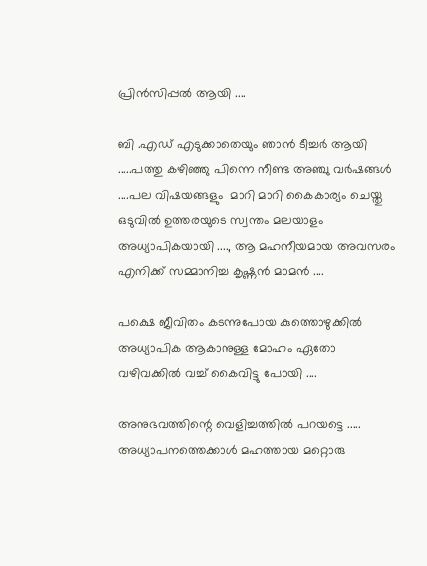പ്രിൻസിപ്പൽ ആയി ....

ബി .എഡ് എടുക്കാതെയും ഞാൻ ടീച്ചർ ആയി .....പത്തു കഴിഞ്ഞു പിന്നെ നീണ്ട അഞ്ചു വർഷങ്ങൾ ....പല വിഷയങ്ങളും  മാറി മാറി കൈകാര്യം ചെയ്തു ഒടുവിൽ ഉത്തരയുടെ സ്വന്തം മലയാളം അധ്യാപികയായി ...., ആ മഹനീയമായ അവസരം എനിക്ക് സമ്മാനിച്ച കൃഷ്ണൻ മാമൻ ....

പക്ഷെ ജീവിതം കടന്നുപോയ കുത്തൊഴുക്കിൽ അധ്യാപിക ആകാനുള്ള മോഹം ഏതോ വഴിവക്കിൽ വച്ച് കൈവിട്ടു പോയി ....

അനുഭവത്തിന്റെ വെളിച്ചത്തിൽ പറയട്ടെ .....
അധ്യാപനത്തെക്കാൾ മഹത്തായ മറ്റൊരു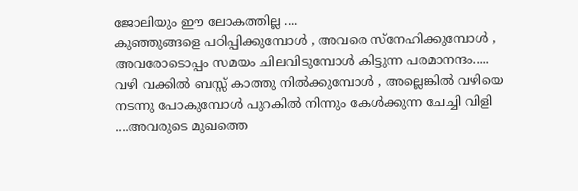ജോലിയും ഈ ലോകത്തില്ല ....
കുഞ്ഞുങ്ങളെ പഠിപ്പിക്കുമ്പോൾ , അവരെ സ്നേഹിക്കുമ്പോൾ , അവരോടൊപ്പം സമയം ചിലവിടുമ്പോൾ കിട്ടുന്ന പരമാനന്ദം.....
വഴി വക്കിൽ ബസ്സ് കാത്തു നിൽക്കുമ്പോൾ , അല്ലെങ്കിൽ വഴിയെ നടന്നു പോകുമ്പോൾ പുറകിൽ നിന്നും കേൾക്കുന്ന ചേച്ചി വിളി ....അവരുടെ മുഖത്തെ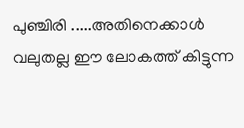പുഞ്ചിരി .....അതിനെക്കാൾ വലുതല്ല ഈ ലോകത്ത് കിട്ടുന്ന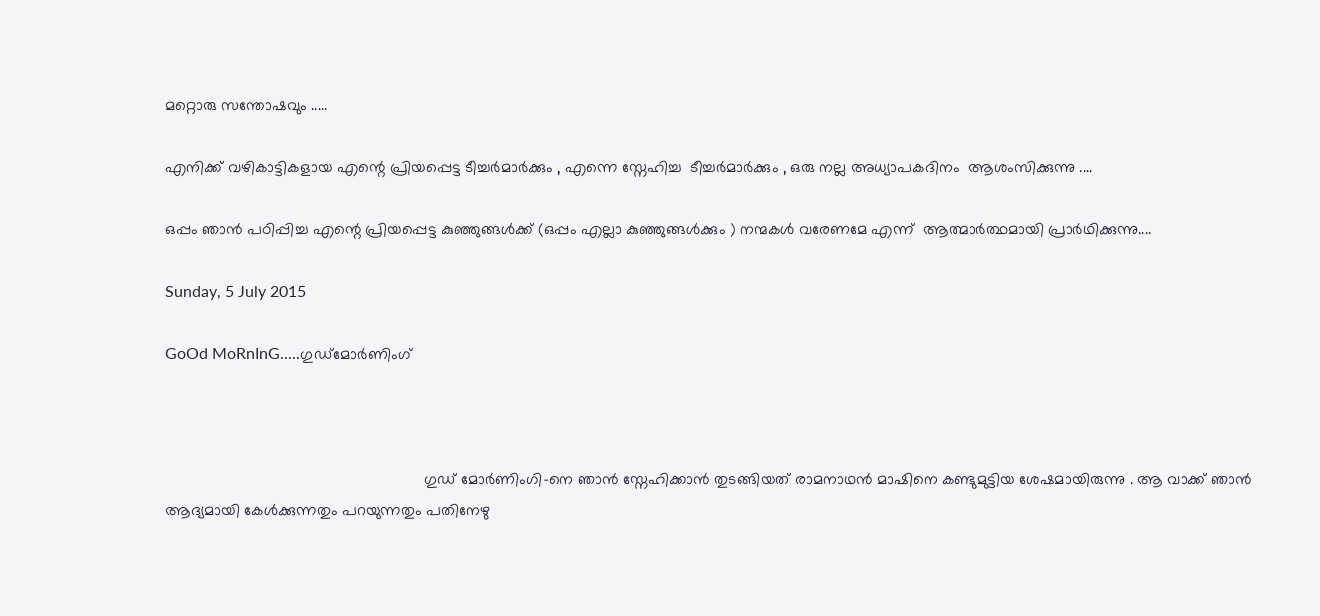മറ്റൊരു സന്തോഷവും .....

എനിക്ക് വഴികാട്ടികളായ എന്റെ പ്രിയപ്പെട്ട ടീച്ചർമാർക്കും , എന്നെ സ്നേഹിച്ച  ടീച്ചർമാർക്കും , ഒരു നല്ല അധ്യാപകദിനം  ആശംസിക്കുന്നു ....

ഒപ്പം ഞാൻ പഠിപ്പിച്ച എന്റെ പ്രിയപ്പെട്ട കുഞ്ഞുങ്ങൾക്ക്‌ (ഒപ്പം എല്ലാ കുഞ്ഞുങ്ങൾക്കും ) നന്മകൾ വരേണമേ എന്ന്  ആത്മാർത്ഥമായി പ്രാർഥിക്കുന്നു....

Sunday, 5 July 2015

GoOd MoRnInG.....ഗുഡ്മോര്‍ണിംഗ്



                                                           ഗുഡ് മോര്‍ണിംഗി-നെ ഞാന്‍ സ്നേഹിക്കാന്‍ തുടങ്ങിയത് രാമനാഥന്‍ മാഷിനെ കണ്ടുമുട്ടിയ ശേഷമായിരുന്നു . ആ വാക്ക് ഞാന്‍ ആദ്യമായി കേള്‍ക്കുന്നതും പറയുന്നതും പതിനേഴു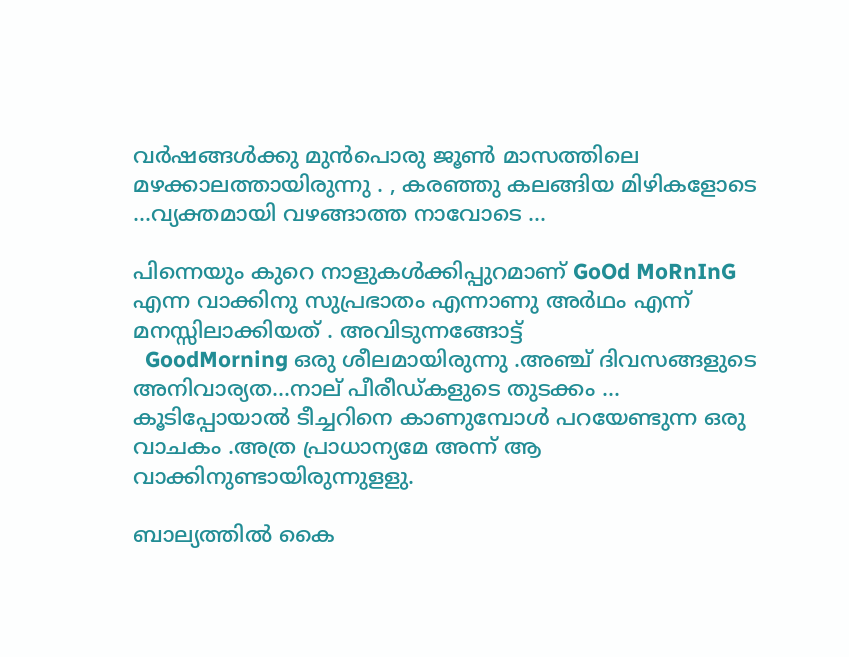വര്‍ഷങ്ങള്‍ക്കു മുന്‍പൊരു ജൂണ്‍ മാസത്തിലെ മഴക്കാലത്തായിരുന്നു . , കരഞ്ഞു കലങ്ങിയ മിഴികളോടെ ...വ്യക്തമായി വഴങ്ങാത്ത നാവോടെ ...

പിന്നെയും കുറെ നാളുകള്‍ക്കിപ്പുറമാണ് GoOd MoRnInG എന്ന വാക്കിനു സുപ്രഭാതം എന്നാണു അര്‍ഥം എന്ന് മനസ്സിലാക്കിയത്‌ . അവിടുന്നങ്ങോട്ട്
  GoodMorning ഒരു ശീലമായിരുന്നു .അഞ്ച് ദിവസങ്ങളുടെ അനിവാര്യത...നാല് പീരീഡ്‌കളുടെ തുടക്കം ...
കൂടിപ്പോയാല്‍ ടീച്ചറിനെ കാണുമ്പോള്‍ പറയേണ്ടുന്ന ഒരു വാചകം .അത്ര പ്രാധാന്യമേ അന്ന് ആ വാക്കിനുണ്ടായിരുന്നുളളു.

ബാല്യത്തില്‍ കൈ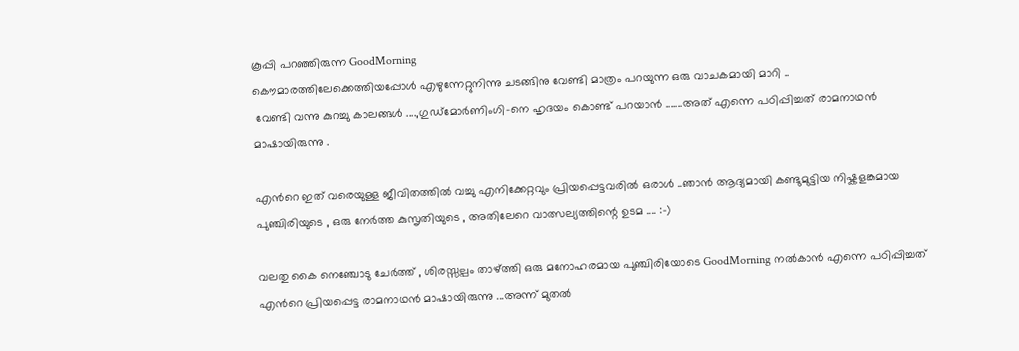കൂപ്പി പറഞ്ഞിരുന്ന GoodMorning
കൌമാരത്തിലേക്കെത്തിയപ്പോള്‍ എഴുന്നേറ്റുനിന്നു ചടങ്ങിനു വേണ്ടി മാത്രം പറയുന്ന ഒരു വാചകമായി മാറി ..
 വേണ്ടി വന്നു കുറച്ചു കാലങ്ങള്‍ ....,ഗുഡ്മോര്‍ണിംഗി-നെ ഹൃദയം കൊണ്ട് പറയാന്‍ .......അത് എന്നെ പഠിപ്പിച്ചത് രാമനാഥന്‍ മാഷായിരുന്നു .

എന്‍റെ ഇത് വരെയുള്ള ജീവിതത്തില്‍ വച്ചു എനിക്കേറ്റവും പ്രിയപ്പെട്ടവരില്‍ ഒരാള്‍ ..ഞാന്‍ ആദ്യമായി കണ്ടുമുട്ടിയ നിഷ്കളങ്കമായ പുഞ്ചിരിയുടെ , ഒരു നേര്‍ത്ത കുസൃതിയുടെ , അതിലേറെ വാത്സല്യത്തിന്റെ ഉടമ .... :-)

വലതു കൈ നെഞ്ചോടു ചേര്‍ത്ത് , ശിരസ്സല്പം താഴ്ത്തി ഒരു മനോഹരമായ പുഞ്ചിരിയോടെ GoodMorning നല്‍കാന്‍ എന്നെ പഠിപ്പിച്ചത് എന്‍റെ പ്രിയപ്പെട്ട രാമനാഥന്‍ മാഷായിരുന്നു ...അന്ന് മുതല്‍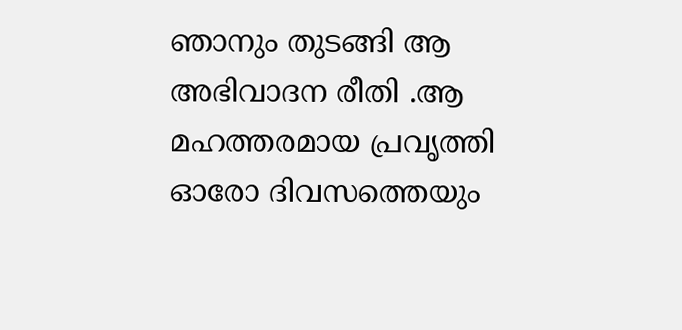ഞാനും തുടങ്ങി ആ അഭിവാദന രീതി .ആ മഹത്തരമായ പ്രവൃത്തി ഓരോ ദിവസത്തെയും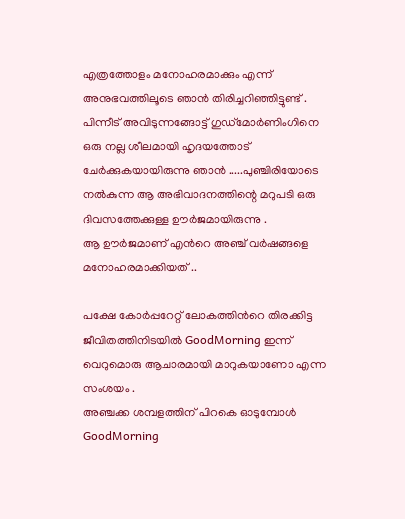എത്രത്തോളം മനോഹരമാക്കും എന്ന് അനുഭവത്തിലൂടെ ഞാന്‍ തിരിച്ചറിഞ്ഞിട്ടുണ്ട് . പിന്നീട് അവിടുന്നങ്ങോട്ട് ഗുഡ്മോര്‍ണിംഗിനെ ഒരു നല്ല ശീലമായി ഹൃദയത്തോട് ചേര്‍ക്കുകയായിരുന്നു ഞാന്‍ .....പുഞ്ചിരിയോടെ നല്‍കുന്ന ആ അഭിവാദനത്തിന്റെ മറുപടി ഒരു ദിവസത്തേക്കുള്ള ഊര്‍ജമായിരുന്നു .
ആ ഊര്‍ജമാണ് എന്‍റെ അഞ്ച് വര്‍ഷങ്ങളെ മനോഹരമാക്കിയത് ..

പക്ഷേ കോര്‍പ്പറേറ്റ് ലോകത്തിന്‍റെ തിരക്കിട്ട ജീവിതത്തിനിടയില്‍ GoodMorning ഇന്ന് വെറുമൊരു ആചാരമായി മാറുകയാണോ എന്ന സംശയം .
അഞ്ചക്ക ശമ്പളത്തിന് പിറകെ ഓടുമ്പോള്‍ GoodMorning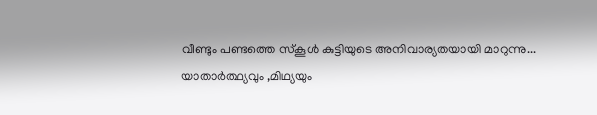വീണ്ടും പണ്ടത്തെ സ്കൂള്‍ കുട്ടിയുടെ അനിവാര്യതയായി മാറുന്നു...
യാതാര്‍ത്ഥ്യവും ,മിഥ്യയും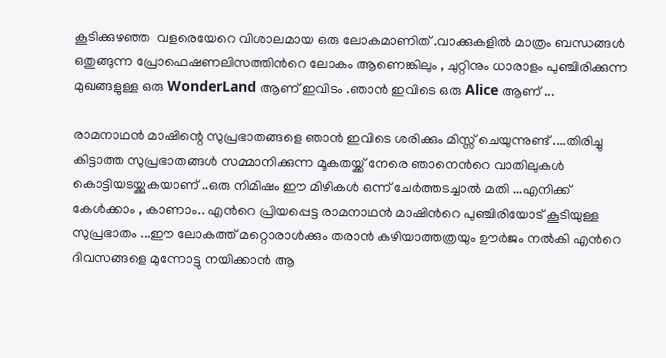കൂടിക്കുഴഞ്ഞ  വളരെയേറെ വിശാലമായ ഒരു ലോകമാണിത് .വാക്കുകളില്‍ മാത്രം ബന്ധങ്ങള്‍ ഒതുങ്ങുന്ന പ്രോഫെഷണലിസത്തിന്‍റെ ലോകം ആണെങ്കിലും , ചുറ്റിനും ധാരാളം പുഞ്ചിരിക്കുന്ന മുഖങ്ങളുള്ള ഒരു WonderLand ആണ് ഇവിടം .ഞാന്‍ ഇവിടെ ഒരു Alice ആണ് ...

രാമനാഥന്‍ മാഷിന്റെ സുപ്രഭാതങ്ങളെ ഞാന്‍ ഇവിടെ ശരിക്കും മിസ്സ്‌ ചെയുന്നുണ്ട് ....തിരിച്ചു കിട്ടാത്ത സുപ്രഭാതങ്ങള്‍ സമ്മാനിക്കുന്ന മൂകതയ്ക്ക്‌ നേരെ ഞാനെന്‍റെ വാതിലുകള്‍ കൊട്ടിയടയ്ക്കുകയാണ് ..ഒരു നിമിഷം ഈ മിഴികള്‍ ഒന്ന് ചേര്‍ത്തടച്ചാല്‍ മതി ...എനിക്ക് കേള്‍ക്കാം , കാണാം.. എന്‍റെ പ്രിയപ്പെട്ട രാമനാഥന്‍ മാഷിന്‍റെ പുഞ്ചിരിയോട്‌ കൂടിയുള്ള സുപ്രഭാതം ...ഈ ലോകത്ത് മറ്റൊരാള്‍ക്കും തരാന്‍ കഴിയാത്തത്രയും ഊര്‍ജം നല്‍കി എന്‍റെ ദിവസങ്ങളെ മുന്നോട്ടു നയിക്കാന്‍ ആ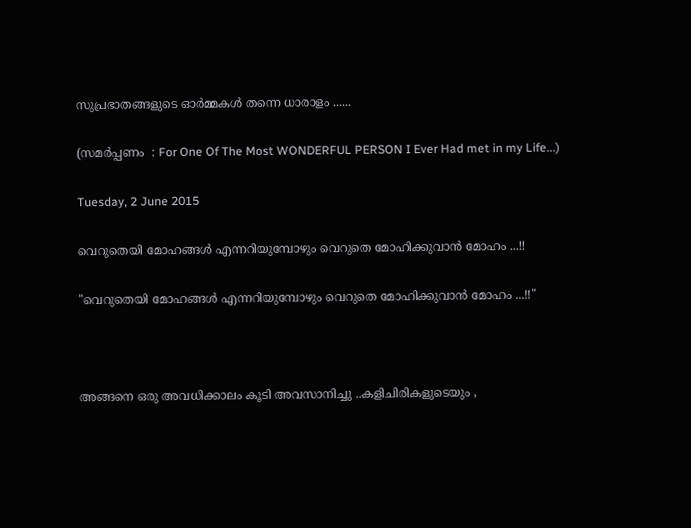സുപ്രഭാതങ്ങളുടെ ഓര്‍മ്മകള്‍ തന്നെ ധാരാളം ......

(സമർപ്പണം  : For One Of The Most WONDERFUL PERSON I Ever Had met in my Life...)

Tuesday, 2 June 2015

വെറുതെയി മോഹങ്ങൾ എന്നറിയുമ്പോഴും വെറുതെ മോഹിക്കുവാൻ മോഹം ...!!

"വെറുതെയി മോഹങ്ങൾ എന്നറിയുമ്പോഴും വെറുതെ മോഹിക്കുവാൻ മോഹം ...!!"



അങ്ങനെ ഒരു അവധിക്കാലം കൂടി അവസാനിച്ചു ..കളിചിരികളുടെയും ,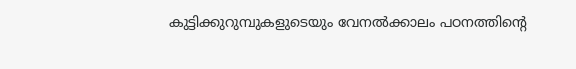കുട്ടിക്കുറുമ്പുകളുടെയും വേനൽക്കാലം പഠനത്തിന്റെ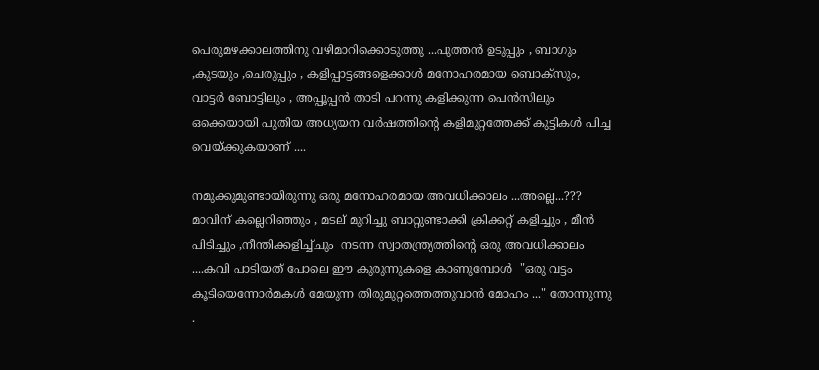പെരുമഴക്കാലത്തിനു വഴിമാറിക്കൊടുത്തു ...പുത്തൻ ഉടുപ്പും , ബാഗും ,കുടയും ,ചെരുപ്പും , കളിപ്പാട്ടങ്ങളെക്കാൾ മനോഹരമായ ബൊക്സും, വാട്ടർ ബോട്ടിലും , അപ്പൂപ്പൻ താടി പറന്നു കളിക്കുന്ന പെൻസിലും ഒക്കെയായി പുതിയ അധ്യയന വർഷത്തിന്റെ കളിമുറ്റത്തേക്ക് കുട്ടികൾ പിച്ച വെയ്ക്കുകയാണ് ....

നമുക്കുമുണ്ടായിരുന്നു ഒരു മനോഹരമായ അവധിക്കാലം ...അല്ലെ...???
മാവിന് കല്ലെറിഞ്ഞും , മടല് മുറിച്ചു ബാറ്റുണ്ടാക്കി ക്രിക്കറ്റ്‌ കളിച്ചും , മീൻ പിടിച്ചും ,നീന്തിക്കളിച്ച്ചും  നടന്ന സ്വാതന്ത്ര്യത്തിന്റെ ഒരു അവധിക്കാലം ....കവി പാടിയത് പോലെ ഈ കുരുന്നുകളെ കാണുമ്പോൾ  "ഒരു വട്ടം കൂടിയെന്നോർമകൾ മേയുന്ന തിരുമുറ്റത്തെത്തുവാൻ മോഹം ..." തോന്നുന്നു .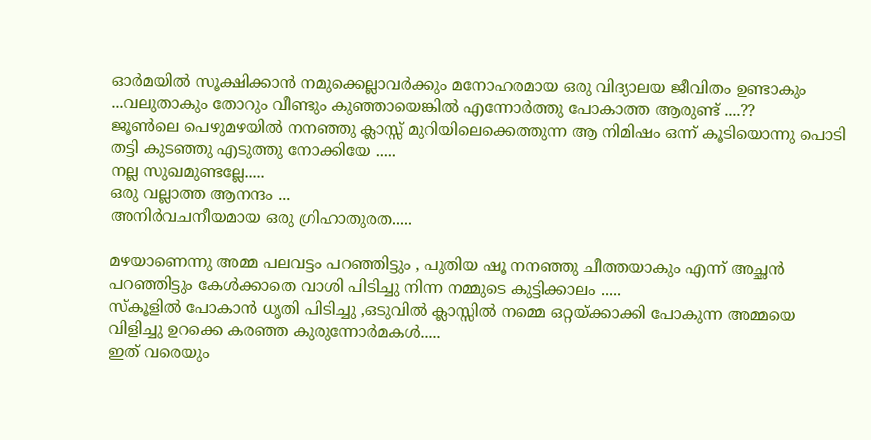ഓർമയിൽ സൂക്ഷിക്കാൻ നമുക്കെല്ലാവർക്കും മനോഹരമായ ഒരു വിദ്യാലയ ജീവിതം ഉണ്ടാകും ...വലുതാകും തോറും വീണ്ടും കുഞ്ഞായെങ്കിൽ എന്നോർത്തു പോകാത്ത ആരുണ്ട്‌ ....??
ജൂണ്‍ലെ പെഴുമഴയിൽ നനഞ്ഞു ക്ലാസ്സ്‌ മുറിയിലെക്കെത്തുന്ന ആ നിമിഷം ഒന്ന് കൂടിയൊന്നു പൊടി തട്ടി കുടഞ്ഞു എടുത്തു നോക്കിയേ .....
നല്ല സുഖമുണ്ടല്ലേ.....
ഒരു വല്ലാത്ത ആനന്ദം ...
അനിർവചനീയമായ ഒരു ഗ്രിഹാതുരത.....

മഴയാണെന്നു അമ്മ പലവട്ടം പറഞ്ഞിട്ടും , പുതിയ ഷൂ നനഞ്ഞു ചീത്തയാകും എന്ന് അച്ഛൻ പറഞ്ഞിട്ടും കേൾക്കാതെ വാശി പിടിച്ചു നിന്ന നമ്മുടെ കുട്ടിക്കാലം .....
സ്കൂളിൽ പോകാൻ ധൃതി പിടിച്ചു ,ഒടുവിൽ ക്ലാസ്സിൽ നമ്മെ ഒറ്റയ്ക്കാക്കി പോകുന്ന അമ്മയെ വിളിച്ചു ഉറക്കെ കരഞ്ഞ കുരുന്നോർമകൾ.....
ഇത് വരെയും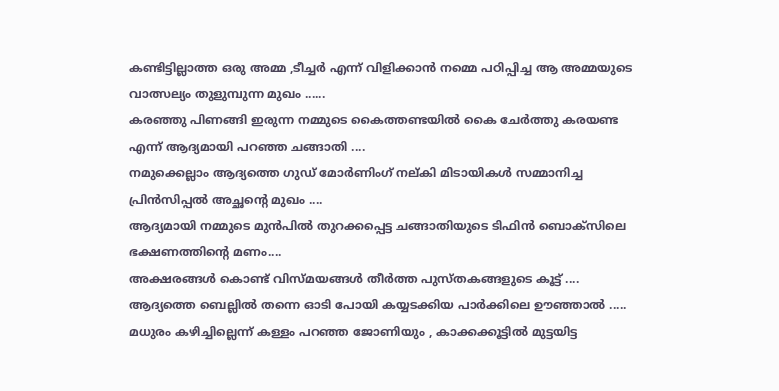കണ്ടിട്ടില്ലാത്ത ഒരു അമ്മ ,ടീച്ചർ എന്ന് വിളിക്കാൻ നമ്മെ പഠിപ്പിച്ച ആ അമ്മയുടെ വാത്സല്യം തുളുമ്പുന്ന മുഖം ......
കരഞ്ഞു പിണങ്ങി ഇരുന്ന നമ്മുടെ കൈത്തണ്ടയിൽ കൈ ചേർത്തു കരയണ്ട എന്ന് ആദ്യമായി പറഞ്ഞ ചങ്ങാതി ....
നമുക്കെല്ലാം ആദ്യത്തെ ഗുഡ് മോർണിംഗ് നല്കി മിടായികൾ സമ്മാനിച്ച പ്രിൻസിപ്പൽ അച്ഛന്റെ മുഖം ....
ആദ്യമായി നമ്മുടെ മുൻപിൽ തുറക്കപ്പെട്ട ചങ്ങാതിയുടെ ടിഫിൻ ബൊക്സിലെ ഭക്ഷണത്തിന്റെ മണം....
അക്ഷരങ്ങൾ കൊണ്ട് വിസ്മയങ്ങൾ തീർത്ത പുസ്തകങ്ങളുടെ കൂട്ട് ....
ആദ്യത്തെ ബെല്ലിൽ തന്നെ ഓടി പോയി കയ്യടക്കിയ പാർക്കിലെ ഊഞ്ഞാൽ .....
മധുരം കഴിച്ചില്ലെന്ന് കള്ളം പറഞ്ഞ ജോണിയും , കാക്കക്കൂട്ടിൽ മുട്ടയിട്ട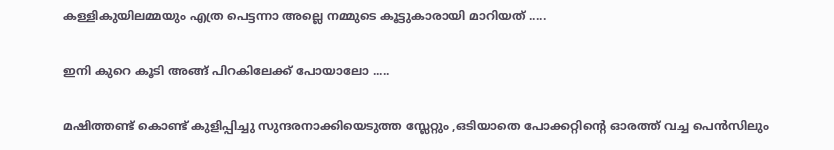കള്ളികുയിലമ്മയും എത്ര പെട്ടന്നാ അല്ലെ നമ്മുടെ കൂട്ടുകാരായി മാറിയത് .....

ഇനി കുറെ കൂടി അങ്ങ് പിറകിലേക്ക് പോയാലോ .....

മഷിത്തണ്ട് കൊണ്ട് കുളിപ്പിച്ചു സുന്ദരനാക്കിയെടുത്ത സ്ലേറ്റും ,ഒടിയാതെ പോക്കറ്റിന്റെ ഓരത്ത് വച്ച പെൻസിലും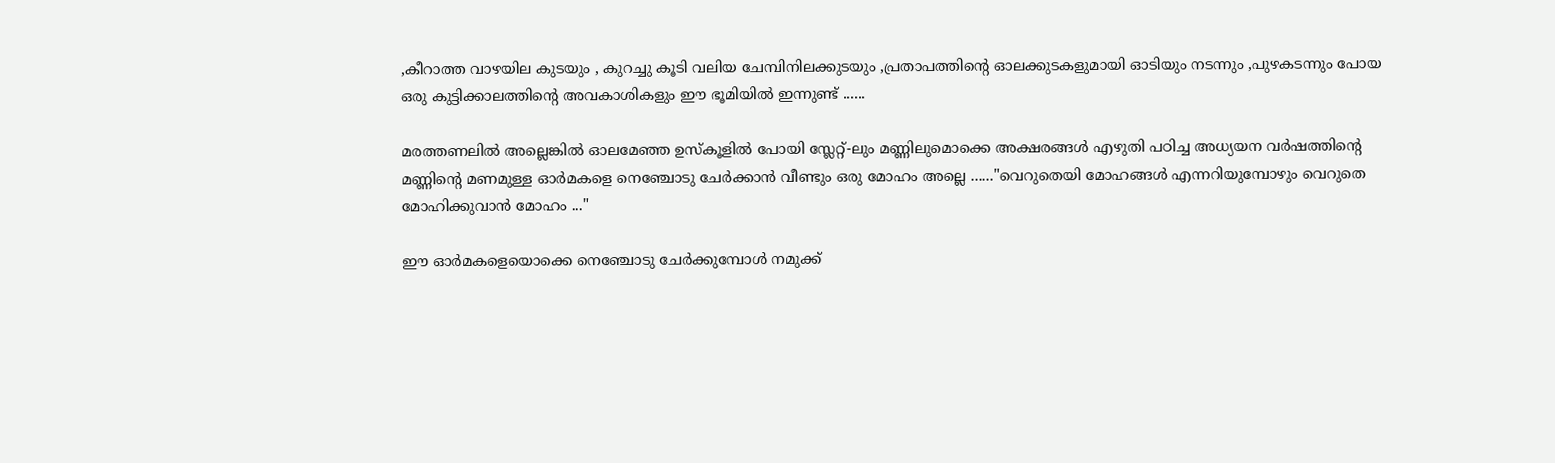,കീറാത്ത വാഴയില കുടയും , കുറച്ചു കൂടി വലിയ ചേമ്പിനിലക്കുടയും ,പ്രതാപത്തിന്റെ ഓലക്കുടകളുമായി ഓടിയും നടന്നും ,പുഴകടന്നും പോയ ഒരു കുട്ടിക്കാലത്തിന്റെ അവകാശികളും ഈ ഭൂമിയിൽ ഇന്നുണ്ട് ......

മരത്തണലിൽ അല്ലെങ്കിൽ ഓലമേഞ്ഞ ഉസ്കൂളിൽ പോയി സ്ലേറ്റ്‌-ലും മണ്ണിലുമൊക്കെ അക്ഷരങ്ങൾ എഴുതി പഠിച്ച അധ്യയന വർഷത്തിന്റെ മണ്ണിന്റെ മണമുള്ള ഓർമകളെ നെഞ്ചോടു ചേർക്കാൻ വീണ്ടും ഒരു മോഹം അല്ലെ ......"വെറുതെയി മോഹങ്ങൾ എന്നറിയുമ്പോഴും വെറുതെ മോഹിക്കുവാൻ മോഹം ..."

ഈ ഓർമകളെയൊക്കെ നെഞ്ചോടു ചേർക്കുമ്പോൾ നമുക്ക്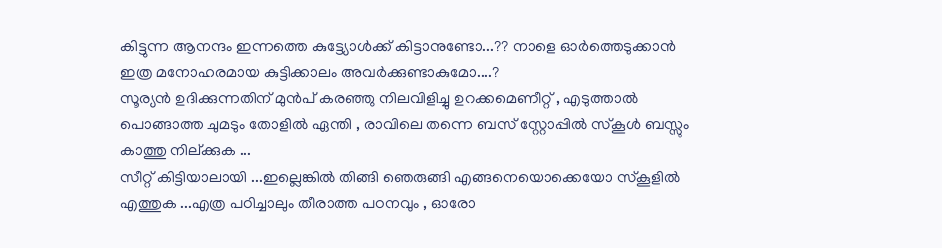കിട്ടുന്ന ആനന്ദം ഇന്നത്തെ കുട്ട്യോൾക്ക് കിട്ടാനുണ്ടോ...?? നാളെ ഓർത്തെടുക്കാൻ ഇത്ര മനോഹരമായ കുട്ടിക്കാലം അവർക്കുണ്ടാകുമോ....?
സൂര്യൻ ഉദിക്കുന്നതിന് മുൻപ് കരഞ്ഞു നിലവിളിച്ചു ഉറക്കമെണീറ്റ് , എടുത്താൽ പൊങ്ങാത്ത ചുമടും തോളിൽ ഏന്തി , രാവിലെ തന്നെ ബസ്‌ സ്റ്റോപ്പിൽ സ്കൂൾ ബസ്സും കാത്തു നില്ക്കുക ...
സീറ്റ്‌ കിട്ടിയാലായി ...ഇല്ലെങ്കിൽ തിങ്ങി ഞെരുങ്ങി എങ്ങനെയൊക്കെയോ സ്കൂളിൽ എത്തുക ...എത്ര പഠിച്ചാലും തീരാത്ത പഠനവും , ഓരോ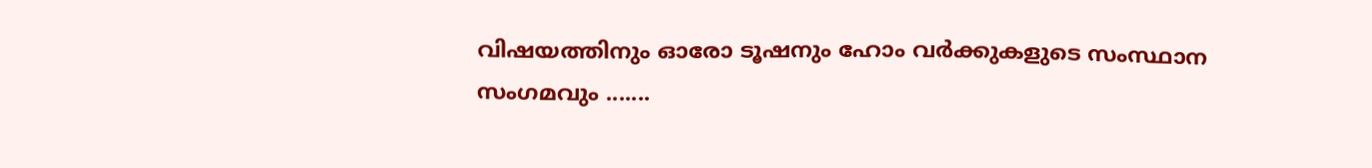വിഷയത്തിനും ഓരോ ടൂഷനും ഹോം വർക്കുകളുടെ സംസ്ഥാന സംഗമവും .......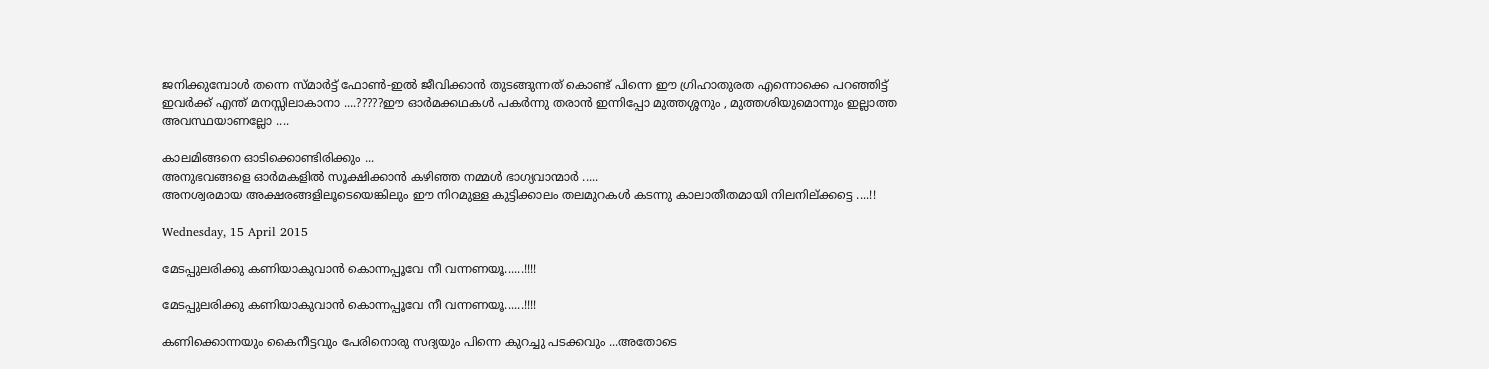ജനിക്കുമ്പോൾ തന്നെ സ്മാർട്ട്‌ ഫോണ്‍-ഇൽ ജീവിക്കാൻ തുടങ്ങുന്നത് കൊണ്ട് പിന്നെ ഈ ഗ്രിഹാതുരത എന്നൊക്കെ പറഞ്ഞിട്ട് ഇവർക്ക് എന്ത് മനസ്സിലാകാനാ ....?????ഈ ഓർമക്കഥകൾ പകർന്നു തരാൻ ഇന്നിപ്പോ മുത്തശ്ശനും , മുത്തശിയുമൊന്നും ഇല്ലാത്ത അവസ്ഥയാണല്ലോ ....

കാലമിങ്ങനെ ഓടിക്കൊണ്ടിരിക്കും ...
അനുഭവങ്ങളെ ഓർമകളിൽ സൂക്ഷിക്കാൻ കഴിഞ്ഞ നമ്മൾ ഭാഗ്യവാന്മാർ .....
അനശ്വരമായ അക്ഷരങ്ങളിലൂടെയെങ്കിലും ഈ നിറമുള്ള കുട്ടിക്കാലം തലമുറകൾ കടന്നു കാലാതീതമായി നിലനില്ക്കട്ടെ ....!!

Wednesday, 15 April 2015

മേടപ്പുലരിക്കു കണിയാകുവാന്‍ കൊന്നപ്പൂവേ നീ വന്നണയൂ......!!!!

മേടപ്പുലരിക്കു കണിയാകുവാന്‍ കൊന്നപ്പൂവേ നീ വന്നണയൂ......!!!!

കണിക്കൊന്നയും കൈനീട്ടവും പേരിനൊരു സദ്യയും പിന്നെ കുറച്ചു പടക്കവും ...അതോടെ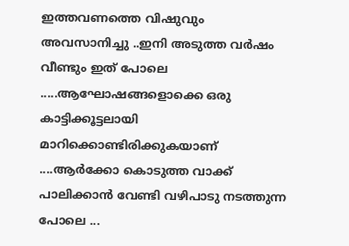ഇത്തവണത്തെ വിഷുവും അവസാനിച്ചു ..ഇനി അടുത്ത വര്‍ഷം വീണ്ടും ഇത് പോലെ .....ആഘോഷങ്ങളൊക്കെ ഒരു കാട്ടിക്കൂട്ടലായി
മാറിക്കൊണ്ടിരിക്കുകയാണ് ....ആര്‍ക്കോ കൊടുത്ത വാക്ക് പാലിക്കാന്‍ വേണ്ടി വഴിപാടു നടത്തുന്ന പോലെ ...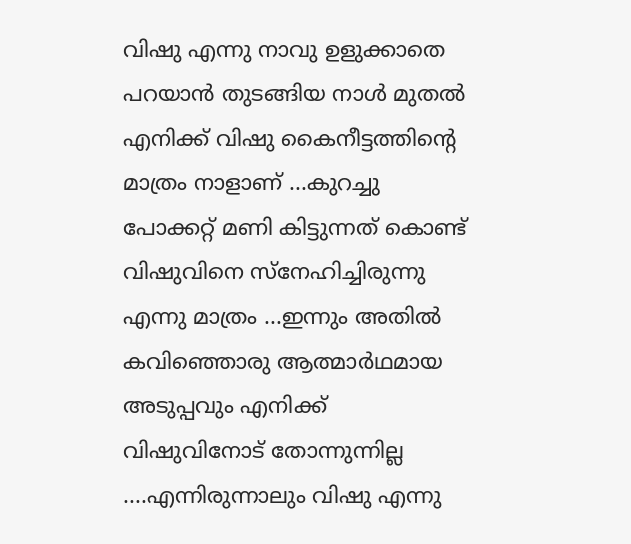വിഷു എന്നു നാവു ഉളുക്കാതെ പറയാന്‍ തുടങ്ങിയ നാള്‍ മുതല്‍ എനിക്ക് വിഷു കൈനീട്ടത്തിന്റെ മാത്രം നാളാണ് ...കുറച്ചു പോക്കറ്റ്‌ മണി കിട്ടുന്നത് കൊണ്ട് വിഷുവിനെ സ്നേഹിച്ചിരുന്നു എന്നു മാത്രം ...ഇന്നും അതില്‍
കവിഞ്ഞൊരു ആത്മാര്‍ഥമായ അടുപ്പവും എനിക്ക് വിഷുവിനോട് തോന്നുന്നില്ല ....എന്നിരുന്നാലും വിഷു എന്നു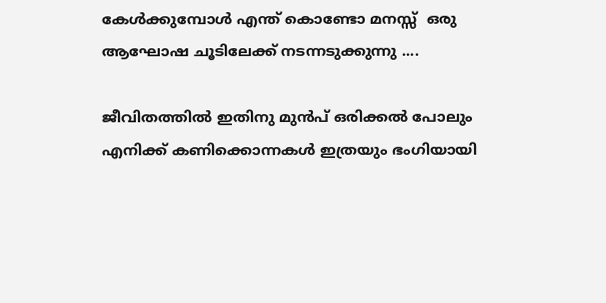കേള്‍ക്കുമ്പോള്‍ എന്ത് കൊണ്ടോ മനസ്സ്  ഒരു ആഘോഷ ചൂടിലേക്ക് നടന്നടുക്കുന്നു ....

ജീവിതത്തില്‍ ഇതിനു മുന്‍പ് ഒരിക്കല്‍ പോലും എനിക്ക് കണിക്കൊന്നകള്‍ ഇത്രയും ഭംഗിയായി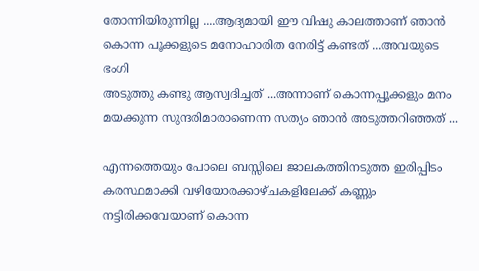തോന്നിയിരുന്നില്ല ....ആദ്യമായി ഈ വിഷു കാലത്താണ് ഞാന്‍ കൊന്ന പൂക്കളുടെ മനോഹാരിത നേരിട്ട് കണ്ടത് ...അവയുടെ ഭംഗി
അടുത്തു കണ്ടു ആസ്വദിച്ചത് ...അന്നാണ് കൊന്നപ്പൂക്കളും മനം മയക്കുന്ന സുന്ദരിമാരാണെന്ന സത്യം ഞാന്‍ അടുത്തറിഞ്ഞത് ...

എന്നത്തെയും പോലെ ബസ്സിലെ ജാലകത്തിനടുത്ത ഇരിപ്പിടം കരസ്ഥമാക്കി വഴിയോരക്കാഴ്ചകളിലേക്ക് കണ്ണും നട്ടിരിക്കവേയാണ് കൊന്ന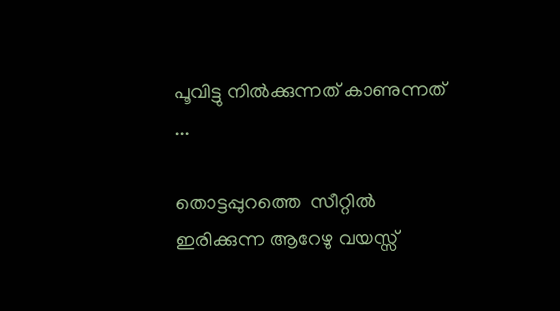പൂവിട്ടു നില്‍ക്കുന്നത് കാണുന്നത് ...

തൊട്ടപ്പുറത്തെ  സീറ്റില്‍ ഇരിക്കുന്ന ആറേഴു വയസ്സ്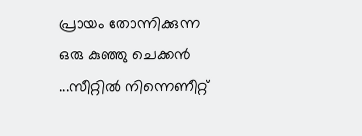പ്രായം തോന്നിക്കുന്ന
ഒരു കുഞ്ഞു ചെക്കന്‍ ...സീറ്റില്‍ നിന്നെണീറ്റ്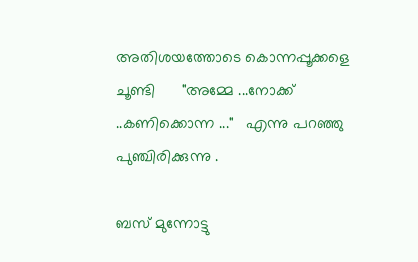അതിശയത്തോടെ കൊന്നപ്പൂക്കളെ ചൂണ്ടി      "അമ്മേ ...നോക്ക് ..കണിക്കൊന്ന ..."   എന്നു പറഞ്ഞു പുഞ്ചിരിക്കുന്നു .

ബസ്‌ മുന്നോട്ടു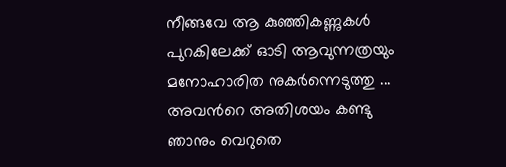നീങ്ങവേ ആ കുഞ്ഞികണ്ണുകള്‍ പുറകിലേക്ക് ഓടി ആവുന്നത്രയും മനോഹാരിത നുകര്‍ന്നെടുത്തു ...
അവന്‍റെ അതിശയം കണ്ടു ഞാനും വെറുതെ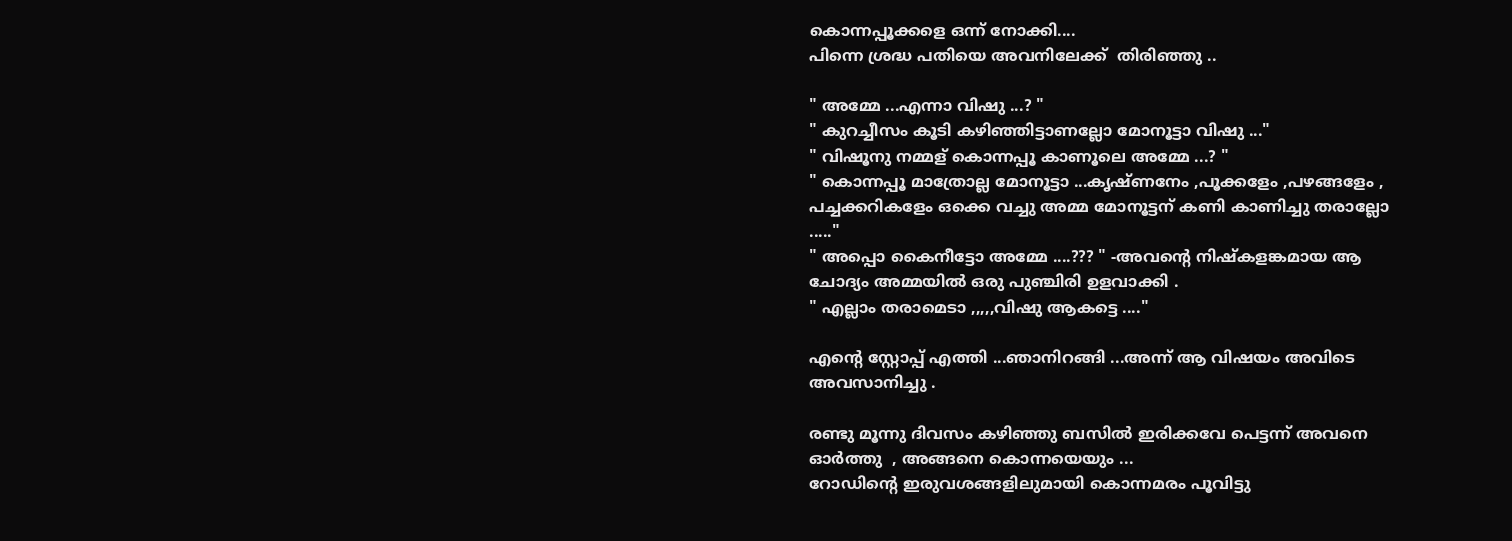കൊന്നപ്പൂക്കളെ ഒന്ന് നോക്കി....
പിന്നെ ശ്രദ്ധ പതിയെ അവനിലേക്ക്‌  തിരിഞ്ഞു ..

" അമ്മേ ...എന്നാ വിഷു ...? "
" കുറച്ചീസം കൂടി കഴിഞ്ഞിട്ടാണല്ലോ മോനൂട്ടാ വിഷു ..."
" വിഷൂനു നമ്മള് കൊന്നപ്പൂ കാണൂലെ അമ്മേ ...? "
" കൊന്നപ്പൂ മാത്രോല്ല മോനൂട്ടാ ...കൃഷ്ണനേം ,പൂക്കളേം ,പഴങ്ങളേം , പച്ചക്കറികളേം ഒക്കെ വച്ചു അമ്മ മോനൂട്ടന് കണി കാണിച്ചു തരാല്ലോ ....."
" അപ്പൊ കൈനീട്ടോ അമ്മേ ....??? " -അവന്‍റെ നിഷ്കളങ്കമായ ആ ചോദ്യം അമ്മയില്‍ ഒരു പുഞ്ചിരി ഉളവാക്കി .
" എല്ലാം തരാമെടാ ,,,,,വിഷു ആകട്ടെ ...."

എന്‍റെ സ്റ്റോപ്പ്‌ എത്തി ...ഞാനിറങ്ങി ...അന്ന് ആ വിഷയം അവിടെ അവസാനിച്ചു .

രണ്ടു മൂന്നു ദിവസം കഴിഞ്ഞു ബസില്‍ ഇരിക്കവേ പെട്ടന്ന് അവനെ ഓര്‍ത്തു  , അങ്ങനെ കൊന്നയെയും ...
റോഡിന്‍റെ ഇരുവശങ്ങളിലുമായി കൊന്നമരം പൂവിട്ടു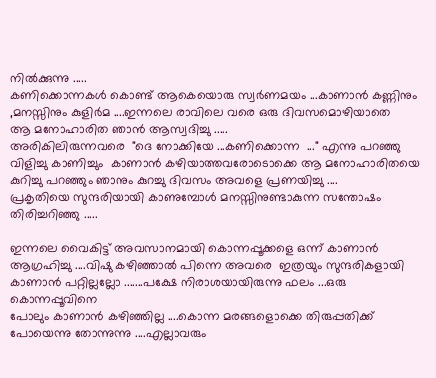നില്‍ക്കുന്നു .....
കണിക്കൊന്നകള്‍ കൊണ്ട് ആകെയൊരു സ്വര്‍ണമയം ...കാണാന്‍ കണ്ണിനും ,മനസ്സിനും കുളിര്‍മ ....ഇന്നലെ രാവിലെ വരെ ഒരു ദിവസമൊഴിയാതെ
ആ മനോഹാരിത ഞാന്‍ ആസ്വദിച്ചു .....
അരികിലിരുന്നവരെ  "ദെ നോക്കിയേ ...കണിക്കൊന്ന  ..." എന്നു പറഞ്ഞു വിളിച്ചു കാണിച്ചും  കാണാന്‍ കഴിയാത്തവരോടൊക്കെ ആ മനോഹാരിതയെ കുറിച്ചു പറഞ്ഞും ഞാനും കുറച്ചു ദിവസം അവളെ പ്രണയിച്ചു ....
പ്രകൃതിയെ സുന്ദരിയായി കാണുമ്പോള്‍ മനസ്സിനുണ്ടാകുന്ന സന്തോഷം തിരിച്ചറിഞ്ഞു .....

ഇന്നലെ വൈകിട്ട് അവസാനമായി കൊന്നപ്പൂക്കളെ ഒന്ന് കാണാന്‍ ആഗ്രഹിച്ചു ....വിഷു കഴിഞ്ഞാല്‍ പിന്നെ അവരെ  ഇത്രയും സുന്ദരികളായി കാണാന്‍ പറ്റില്ലല്ലോ .......പക്ഷേ നിരാശയായിരുന്നു ഫലം ...ഒരു കൊന്നപ്പൂവിനെ
പോലും കാണാന്‍ കഴിഞ്ഞില്ല ....കൊന്ന മരങ്ങളൊക്കെ തിരുപ്പതിക്ക് പോയെന്നു തോന്നുന്നു ....എല്ലാവരും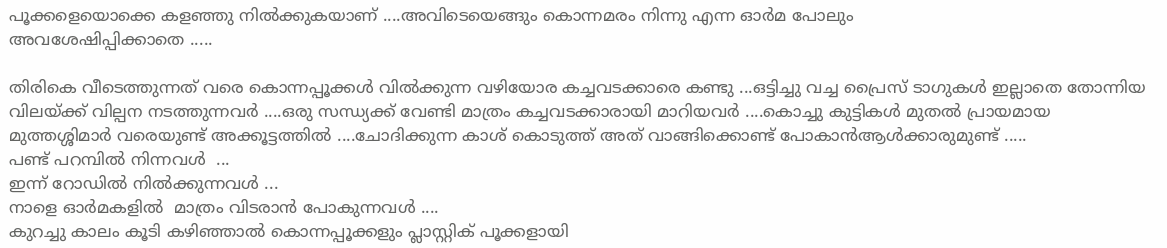പൂക്കളെയൊക്കെ കളഞ്ഞു നില്‍ക്കുകയാണ് ....അവിടെയെങ്ങും കൊന്നമരം നിന്നു എന്ന ഓര്‍മ പോലും
അവശേഷിപ്പിക്കാതെ .....

തിരികെ വീടെത്തുന്നത് വരെ കൊന്നപ്പൂക്കള്‍ വില്‍ക്കുന്ന വഴിയോര കച്ചവടക്കാരെ കണ്ടു ...ഒട്ടിച്ചു വച്ച പ്രൈസ് ടാഗുകള്‍ ഇല്ലാതെ തോന്നിയ വിലയ്ക്ക് വില്പന നടത്തുന്നവര്‍ ....ഒരു സന്ധ്യക്ക്‌ വേണ്ടി മാത്രം കച്ചവടക്കാരായി മാറിയവര്‍ ....കൊച്ചു കുട്ടികള്‍ മുതല്‍ പ്രായമായ
മുത്തശ്ശിമാര്‍ വരെയുണ്ട് അക്കൂട്ടത്തില്‍ ....ചോദിക്കുന്ന കാശ് കൊടുത്ത് അത് വാങ്ങിക്കൊണ്ട് പോകാന്‍ആള്‍ക്കാരുമുണ്ട് .....
പണ്ട് പറമ്പില്‍ നിന്നവള്‍  ...
ഇന്ന് റോഡില്‍ നില്‍ക്കുന്നവള്‍ ...
നാളെ ഓര്‍മകളില്‍  മാത്രം വിടരാന്‍ പോകുന്നവള്‍ ....
കുറച്ചു കാലം കൂടി കഴിഞ്ഞാല്‍ കൊന്നപ്പൂക്കളും പ്ലാസ്റ്റിക് പൂക്കളായി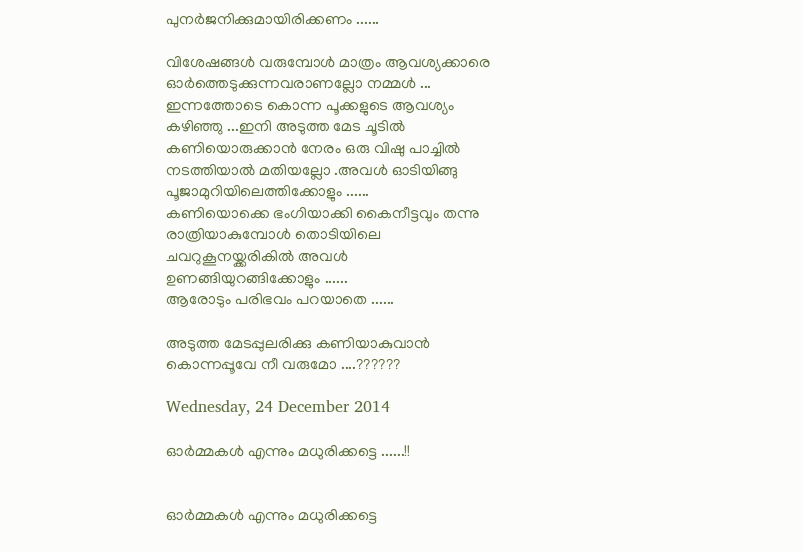പുനര്‍ജനിക്കുമായിരിക്കണം ......

വിശേഷങ്ങള്‍ വരുമ്പോള്‍ മാത്രം ആവശ്യക്കാരെ ഓര്‍ത്തെടുക്കുന്നവരാണല്ലോ നമ്മള്‍ ...
ഇന്നത്തോടെ കൊന്ന പൂക്കളുടെ ആവശ്യം കഴിഞ്ഞു ...ഇനി അടുത്ത മേട ചൂടില്‍ കണിയൊരുക്കാന്‍ നേരം ഒരു വിഷു പാച്ചില്‍ നടത്തിയാല്‍ മതിയല്ലോ .അവള്‍ ഓടിയിങ്ങു പൂജാമുറിയിലെത്തിക്കോളും ......
കണിയൊക്കെ ഭംഗിയാക്കി കൈനീട്ടവും തന്നു രാത്രിയാകുമ്പോള്‍ തൊടിയിലെ ചവറുകൂനയ്ക്കരികില്‍ അവള്‍ ഉണങ്ങിയുറങ്ങിക്കോളും ......
ആരോടും പരിഭവം പറയാതെ ......

അടുത്ത മേടപ്പുലരിക്കു കണിയാകുവാന്‍ കൊന്നപ്പൂവേ നീ വരുമോ ....??????

Wednesday, 24 December 2014

ഓർമ്മകൾ എന്നും മധുരിക്കട്ടെ ......!!


ഓർമ്മകൾ എന്നും മധുരിക്കട്ടെ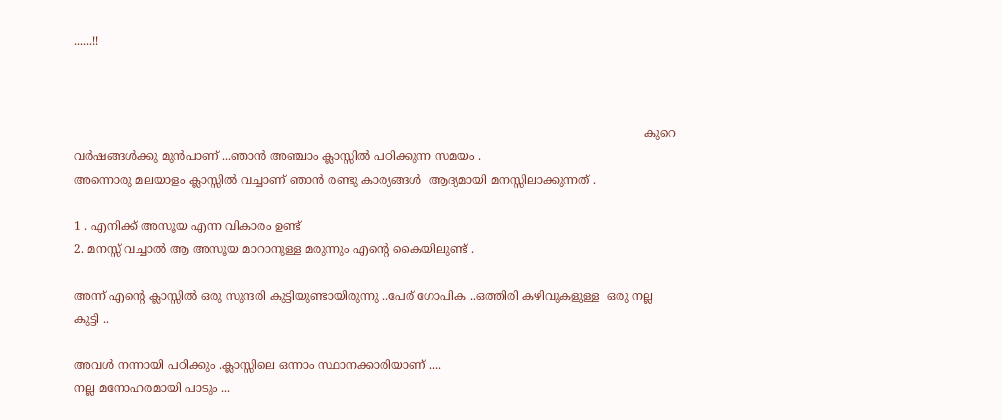......!!



                                                                                                                                                          കുറെ വർഷങ്ങൾക്കു മുൻപാണ് ...ഞാൻ അഞ്ചാം ക്ലാസ്സിൽ പഠിക്കുന്ന സമയം .
അന്നൊരു മലയാളം ക്ലാസ്സിൽ വച്ചാണ് ഞാൻ രണ്ടു കാര്യങ്ങൾ  ആദ്യമായി മനസ്സിലാക്കുന്നത് .

1 . എനിക്ക് അസൂയ എന്ന വികാരം ഉണ്ട്
2. മനസ്സ് വച്ചാൽ ആ അസൂയ മാറാനുള്ള മരുന്നും എന്റെ കൈയിലുണ്ട് .

അന്ന് എന്റെ ക്ലാസ്സിൽ ഒരു സുന്ദരി കുട്ടിയുണ്ടായിരുന്നു ..പേര് ഗോപിക ..ഒത്തിരി കഴിവുകളുള്ള  ഒരു നല്ല കുട്ടി ..

അവൾ നന്നായി പഠിക്കും .ക്ലാസ്സിലെ ഒന്നാം സ്ഥാനക്കാരിയാണ് ....
നല്ല മനോഹരമായി പാടും ...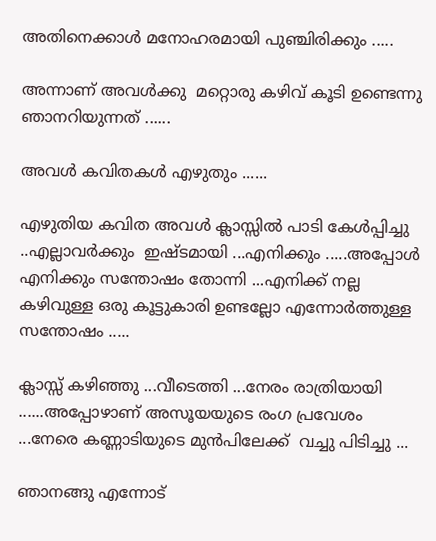അതിനെക്കാൾ മനോഹരമായി പുഞ്ചിരിക്കും .....

അന്നാണ് അവൾക്കു  മറ്റൊരു കഴിവ് കൂടി ഉണ്ടെന്നു ഞാനറിയുന്നത് ......

അവൾ കവിതകൾ എഴുതും ......

എഴുതിയ കവിത അവൾ ക്ലാസ്സിൽ പാടി കേൾപ്പിച്ചു ..എല്ലാവർക്കും  ഇഷ്ടമായി ...എനിക്കും .....അപ്പോൾ എനിക്കും സന്തോഷം തോന്നി ...എനിക്ക് നല്ല കഴിവുള്ള ഒരു കൂട്ടുകാരി ഉണ്ടല്ലോ എന്നോർത്തുള്ള  സന്തോഷം .....

ക്ലാസ്സ്‌ കഴിഞ്ഞു ...വീടെത്തി ...നേരം രാത്രിയായി ......അപ്പോഴാണ് അസൂയയുടെ രംഗ പ്രവേശം ...നേരെ കണ്ണാടിയുടെ മുൻപിലേക്ക്  വച്ചു പിടിച്ചു ...

ഞാനങ്ങു എന്നോട്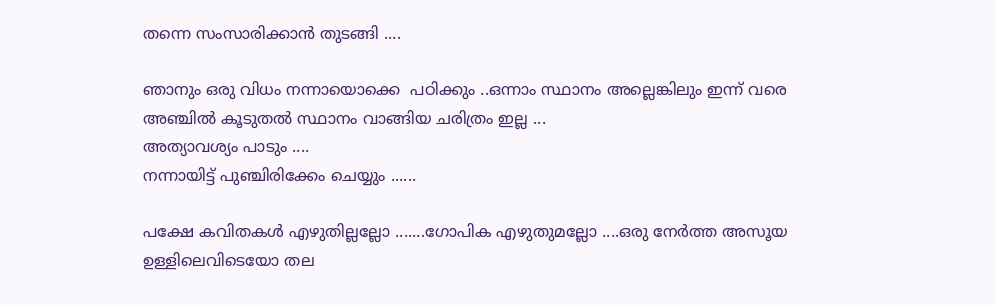തന്നെ സംസാരിക്കാൻ തുടങ്ങി ....

ഞാനും ഒരു വിധം നന്നായൊക്കെ  പഠിക്കും ..ഒന്നാം സ്ഥാനം അല്ലെങ്കിലും ഇന്ന് വരെ അഞ്ചിൽ കൂടുതൽ സ്ഥാനം വാങ്ങിയ ചരിത്രം ഇല്ല ...
അത്യാവശ്യം പാടും ....
നന്നായിട്ട് പുഞ്ചിരിക്കേം ചെയ്യും ......

പക്ഷേ കവിതകൾ എഴുതില്ലല്ലോ .......ഗോപിക എഴുതുമല്ലോ ....ഒരു നേർത്ത അസൂയ ഉള്ളിലെവിടെയോ തല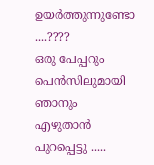ഉയർത്തുന്നുണ്ടോ ....????
ഒരു പേപ്പറും പെൻസിലുമായി ഞാനും എഴുതാൻ പുറപ്പെട്ടു .....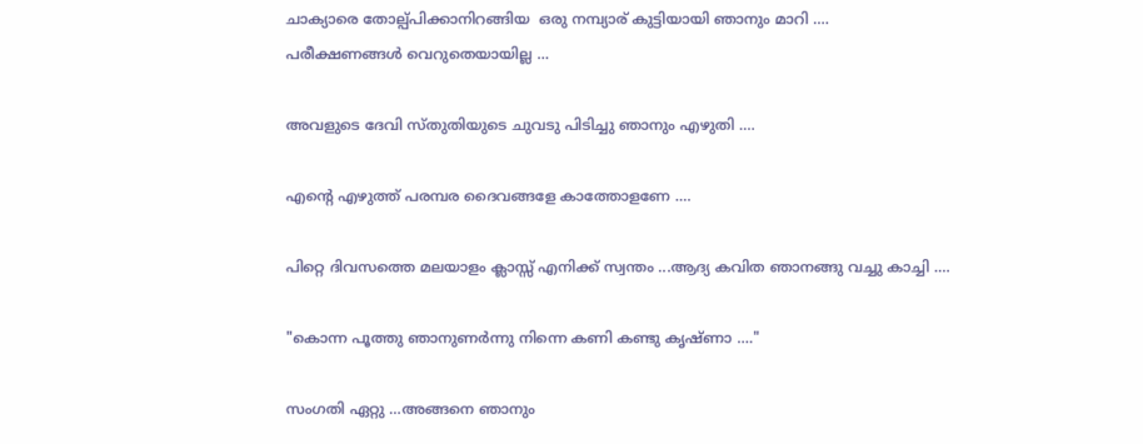ചാക്യാരെ തോല്പ്പിക്കാനിറങ്ങിയ  ഒരു നമ്പ്യാര് കുട്ടിയായി ഞാനും മാറി ....
പരീക്ഷണങ്ങൾ വെറുതെയായില്ല ...

അവളുടെ ദേവി സ്തുതിയുടെ ചുവടു പിടിച്ചു ഞാനും എഴുതി ....

എന്റെ എഴുത്ത് പരമ്പര ദൈവങ്ങളേ കാത്തോളണേ ....

പിറ്റെ ദിവസത്തെ മലയാളം ക്ലാസ്സ്‌ എനിക്ക് സ്വന്തം ...ആദ്യ കവിത ഞാനങ്ങു വച്ചു കാച്ചി ....

"കൊന്ന പൂത്തു ഞാനുണർന്നു നിന്നെ കണി കണ്ടു കൃഷ്ണാ ...."

സംഗതി ഏറ്റു ...അങ്ങനെ ഞാനും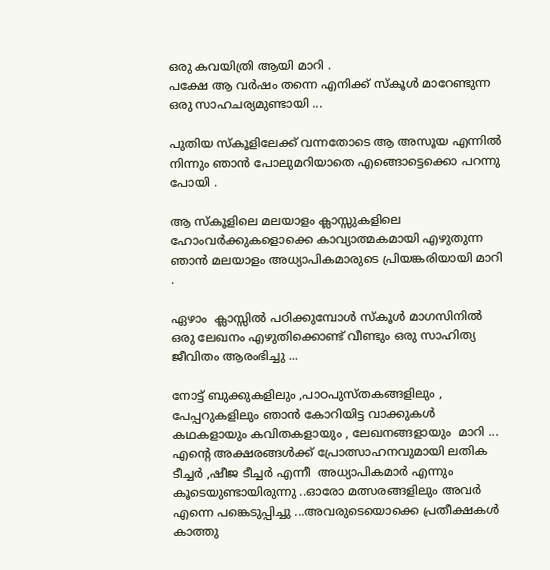ഒരു കവയിത്രി ആയി മാറി .
പക്ഷേ ആ വർഷം തന്നെ എനിക്ക് സ്കൂൾ മാറേണ്ടുന്ന ഒരു സാഹചര്യമുണ്ടായി ...

പുതിയ സ്കൂളിലേക്ക് വന്നതോടെ ആ അസൂയ എന്നിൽ നിന്നും ഞാൻ പോലുമറിയാതെ എങ്ങൊട്ടെക്കൊ പറന്നു പോയി .

ആ സ്കൂളിലെ മലയാളം ക്ലാസ്സുകളിലെ ഹോംവർക്കുകളൊക്കെ കാവ്യാത്മകമായി എഴുതുന്ന ഞാൻ മലയാളം അധ്യാപികമാരുടെ പ്രിയങ്കരിയായി മാറി .

ഏഴാം  ക്ലാസ്സിൽ പഠിക്കുമ്പോൾ സ്കൂൾ മാഗസിനിൽ ഒരു ലേഖനം എഴുതിക്കൊണ്ട് വീണ്ടും ഒരു സാഹിത്യ ജീവിതം ആരംഭിച്ചു ...

നോട്ട് ബുക്കുകളിലും ,പാഠപുസ്തകങ്ങളിലും , പേപ്പറുകളിലും ഞാൻ കോറിയിട്ട വാക്കുകൾ കഥകളായും കവിതകളായും , ലേഖനങ്ങളായും  മാറി ...
എന്റെ അക്ഷരങ്ങൾക്ക് പ്രോത്സാഹനവുമായി ലതിക ടീച്ചർ ,ഷീജ ടീച്ചർ എന്നീ  അധ്യാപികമാർ എന്നും കൂടെയുണ്ടായിരുന്നു ..ഓരോ മത്സരങ്ങളിലും അവർ എന്നെ പങ്കെടുപ്പിച്ചു ...അവരുടെയൊക്കെ പ്രതീക്ഷകൾ കാത്തു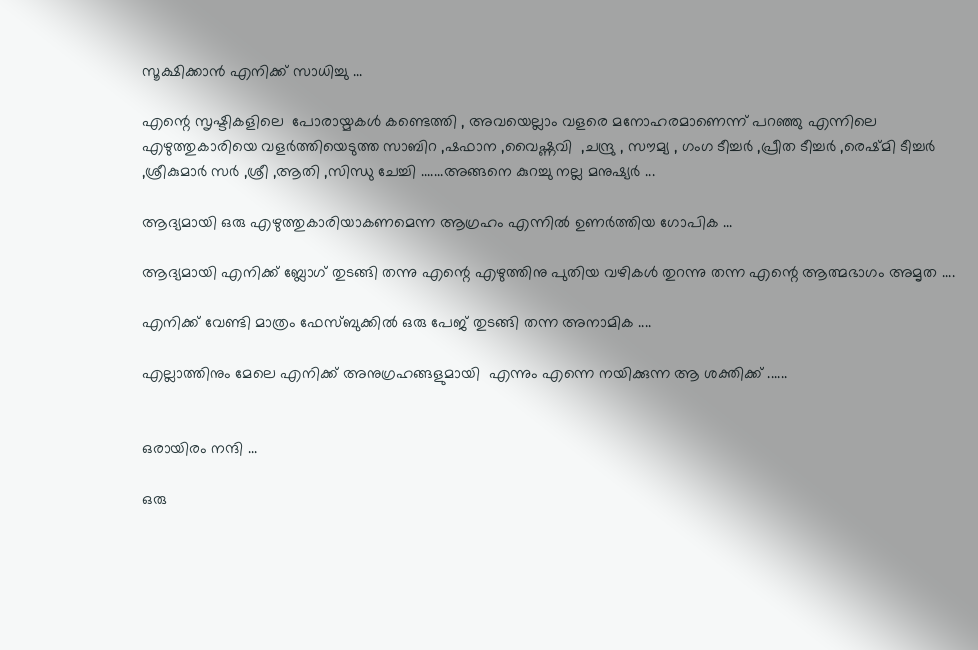സൂക്ഷിക്കാൻ എനിക്ക് സാധിച്ചു ...

എന്റെ സൃഷ്ടികളിലെ  പോരായ്മകൾ കണ്ടെത്തി , അവയെല്ലാം വളരെ മനോഹരമാണെന്ന് പറഞ്ഞു എന്നിലെ  എഴുത്തുകാരിയെ വളർത്തിയെടുത്ത സാബിറ ,ഷഫാന ,വൈഷ്ണവി  ,ചന്ദ്രു , സൗമ്യ , ഗംഗ ടീച്ചർ ,പ്രീത ടീച്ചർ ,രെഷ്മി ടീച്ചർ ,ശ്രീകുമാർ സർ ,ശ്രീ ,ആതി ,സിന്ധു ചേച്ചി .......അങ്ങനെ കുറച്ചു നല്ല മനുഷ്യർ ...

ആദ്യമായി ഒരു എഴുത്തുകാരിയാകണമെന്ന ആഗ്രഹം എന്നിൽ ഉണർത്തിയ ഗോപിക ...

ആദ്യമായി എനിക്ക് ബ്ലോഗ്‌ തുടങ്ങി തന്നു എന്റെ എഴുത്തിനു പുതിയ വഴികൾ തുറന്നു തന്ന എന്റെ ആത്മഭാഗം അമൃത ....

എനിക്ക് വേണ്ടി മാത്രം ഫേസ്ബുക്കിൽ ഒരു പേജ് തുടങ്ങി തന്ന അനാമിക ....

എല്ലാത്തിനും മേലെ എനിക്ക് അനുഗ്രഹങ്ങളുമായി  എന്നും എന്നെ നയിക്കുന്ന ആ ശക്തിക്ക് ......


ഒരായിരം നന്ദി ...

ഒരു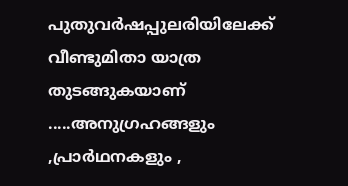പുതുവർഷപ്പുലരിയിലേക്ക്  വീണ്ടുമിതാ യാത്ര തുടങ്ങുകയാണ് .....അനുഗ്രഹങ്ങളും ,പ്രാർഥനകളും ,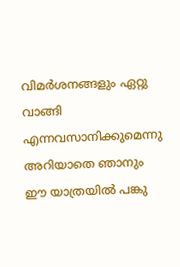വിമർശനങ്ങളും ഏറ്റു  വാങ്ങി എന്നവസാനിക്കുമെന്നു അറിയാതെ ഞാനും ഈ യാത്രയിൽ പങ്കു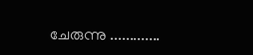ചേരുന്നു .............